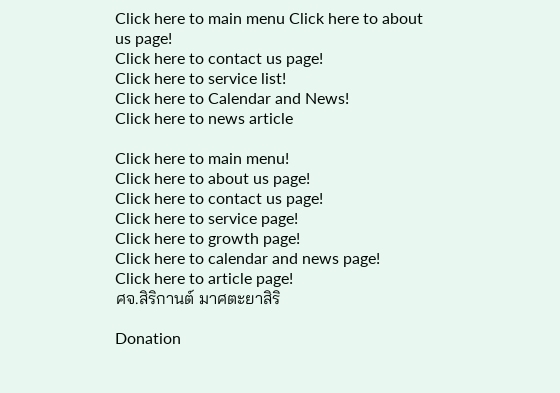Click here to main menu Click here to about us page!
Click here to contact us page!
Click here to service list!
Click here to Calendar and News!
Click here to news article

Click here to main menu!
Click here to about us page!
Click here to contact us page!
Click here to service page!
Click here to growth page!
Click here to calendar and news page!
Click here to article page!
ศจ.สิริกานต์ มาศตะยาสิริ

Donation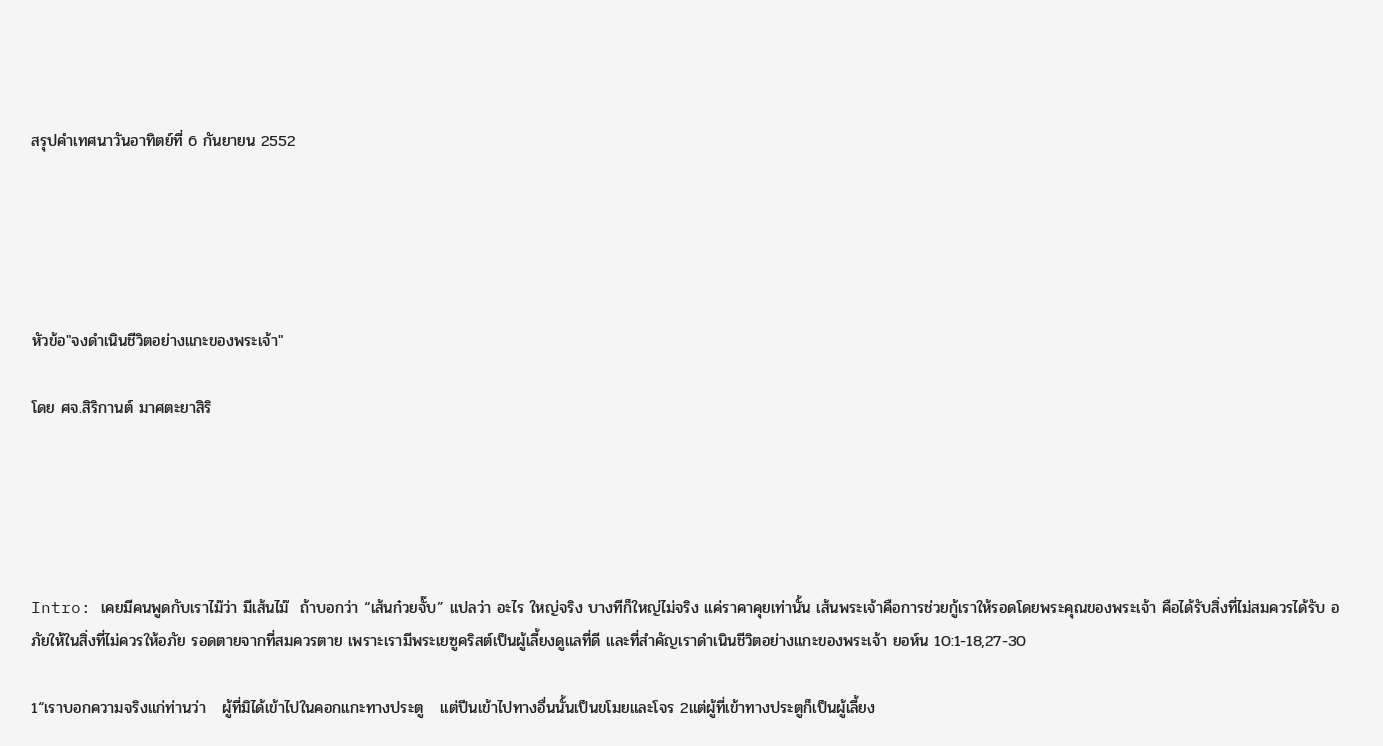สรุปคำเทศนาวันอาทิตย์ที่ 6 กันยายน 2552





หัวข้อ"จงดำเนินชีวิตอย่างแกะของพระเจ้า"

โดย ศจ.สิริกานต์ มาศตะยาสิริ





Intro: เคยมีคนพูดกับเราไม๊ว่า มีเส้นไม๊  ถ้าบอกว่า “เส้นก๋วยจั๊บ” แปลว่า อะไร ใหญ่จริง บางทีก็ใหญ่ไม่จริง แค่ราคาคุยเท่านั้น เส้นพระเจ้าคือการช่วยกู้เราให้รอดโดยพระคุณของพระเจ้า คือได้รับสิ่งที่ไม่สมควรได้รับ อภัยให้ในสิ่งที่ไม่ควรให้อภัย รอดตายจากที่สมควรตาย เพราะเรามีพระเยซูคริสต์เป็นผู้เลี้ยงดูแลที่ดี และที่สำคัญเราดำเนินชีวิตอย่างแกะของพระเจ้า ยอห์น 10:1-18,27-30

1“เราบอกความจริงแก่ท่านว่า   ผู้ที่มิได้เข้าไปในคอกแกะทางประตู   แต่ปีนเข้าไปทางอื่นนั้นเป็นขโมยและโจร 2แต่ผู้ที่เข้าทางประตูก็เป็นผู้เลี้ยง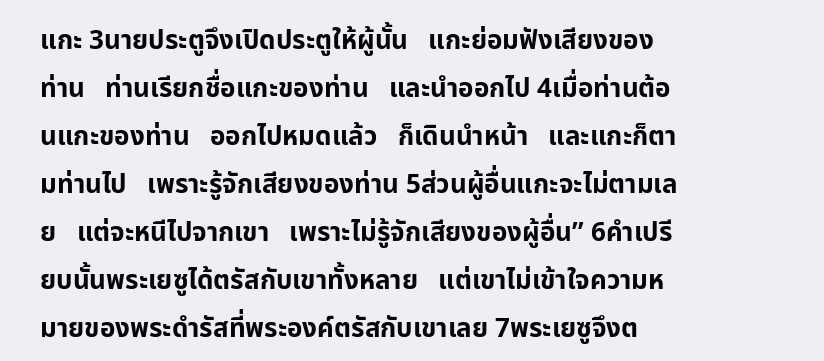แกะ 3นายประตูจึงเปิดประตูให้ผู้นั้น   แกะย่อมฟังเสียงของท่าน   ท่านเรียกชื่อแกะของท่าน   และนำออกไป 4เมื่อท่านต้อนแกะของท่าน   ออกไปหมดแล้ว   ก็เดินนำหน้า   และแกะก็ตามท่านไป   เพราะรู้จักเสียงของท่าน 5ส่วนผู้อื่นแกะจะไม่ตามเลย   แต่จะหนีไปจากเขา   เพราะไม่รู้จักเสียงของผู้อื่น” 6คำเปรียบนั้นพระเยซูได้ตรัสกับเขาทั้งหลาย   แต่เขาไม่เข้าใจความหมายของพระดำรัสที่พระองค์ตรัสกับเขาเลย 7พระเยซูจึงต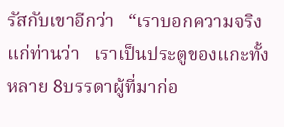รัสกับเขาอีกว่า   “เราบอกความจริงแก่ท่านว่า   เราเป็นประตูของแกะทั้งหลาย 8บรรดาผู้ที่มาก่อ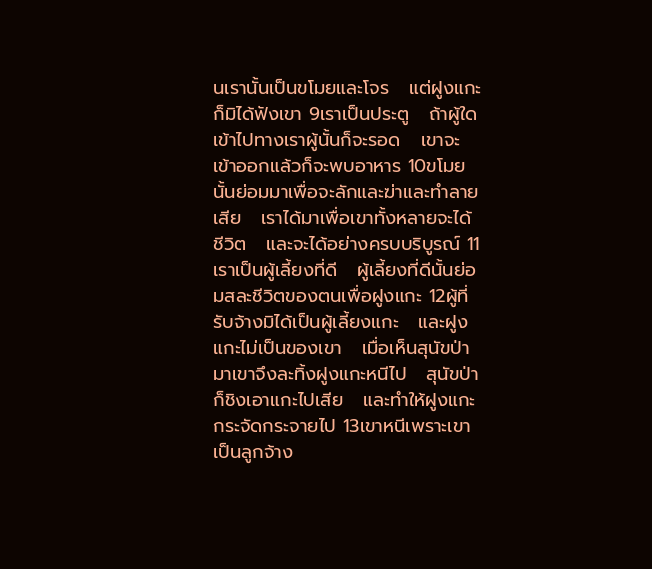นเรานั้นเป็นขโมยและโจร   แต่ฝูงแกะก็มิได้ฟังเขา 9เราเป็นประตู   ถ้าผู้ใดเข้าไปทางเราผู้นั้นก็จะรอด   เขาจะเข้าออกแล้วก็จะพบอาหาร 10ขโมยนั้นย่อมมาเพื่อจะลักและฆ่าและทำลายเสีย   เราได้มาเพื่อเขาทั้งหลายจะได้ชีวิต   และจะได้อย่างครบบริบูรณ์ 11เราเป็นผู้เลี้ยงที่ดี   ผู้เลี้ยงที่ดีนั้นย่อมสละชีวิตของตนเพื่อฝูงแกะ 12ผู้ที่รับจ้างมิได้เป็นผู้เลี้ยงแกะ   และฝูงแกะไม่เป็นของเขา   เมื่อเห็นสุนัขป่ามาเขาจึงละทิ้งฝูงแกะหนีไป   สุนัขป่าก็ชิงเอาแกะไปเสีย   และทำให้ฝูงแกะกระจัดกระจายไป 13เขาหนีเพราะเขาเป็นลูกจ้าง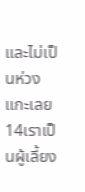และไม่เป็นห่วงแกะเลย 14เราเป็นผู้เลี้ยง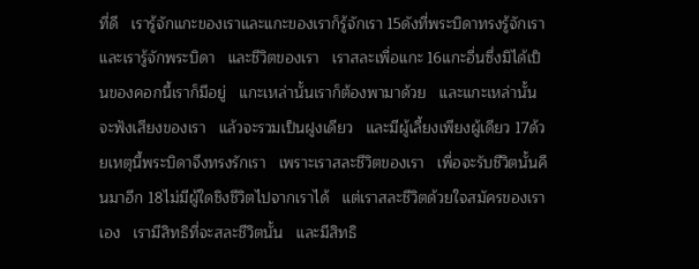ที่ดี   เรารู้จักแกะของเราและแกะของเราก็รู้จักเรา 15ดังที่พระบิดาทรงรู้จักเราและเรารู้จักพระบิดา   และชีวิตของเรา   เราสละเพื่อแกะ 16แกะอื่นซึ่งมิได้เป็นของคอกนี้เราก็มีอยู่   แกะเหล่านั้นเราก็ต้องพามาด้วย   และแกะเหล่านั้นจะฟังเสียงของเรา   แล้วจะรวมเป็นฝูงเดียว   และมีผู้เลี้ยงเพียงผู้เดียว 17ด้วยเหตุนี้พระบิดาจึงทรงรักเรา   เพราะเราสละชีวิตของเรา   เพื่อจะรับชีวิตนั้นคืนมาอีก 18ไม่มีผู้ใดชิงชีวิตไปจากเราได้   แต่เราสละชีวิตด้วยใจสมัครของเราเอง   เรามีสิทธิที่จะสละชีวิตนั้น   และมีสิทธิ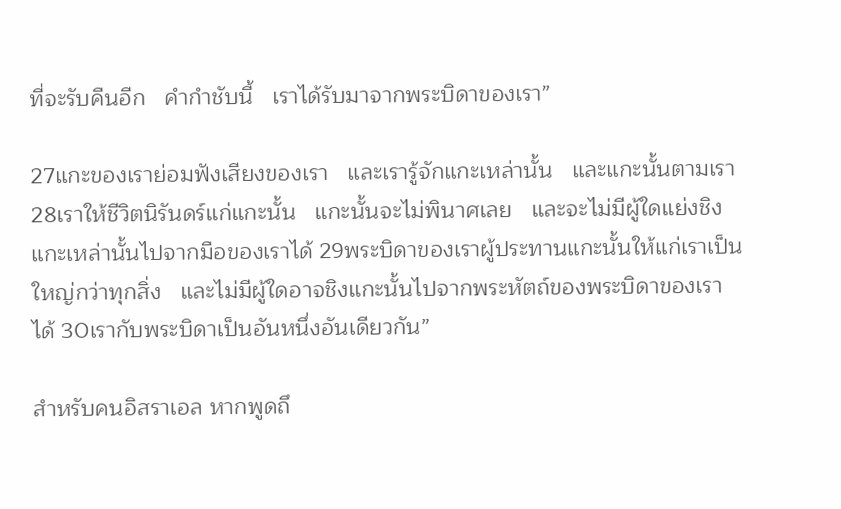ที่จะรับคืนอีก   คำกำชับนี้   เราได้รับมาจากพระบิดาของเรา”

27แกะของเราย่อมฟังเสียงของเรา   และเรารู้จักแกะเหล่านั้น   และแกะนั้นตามเรา 28เราให้ชีวิตนิรันดร์แก่แกะนั้น   แกะนั้นจะไม่พินาศเลย   และจะไม่มีผู้ใดแย่งชิงแกะเหล่านั้นไปจากมือของเราได้ 29พระบิดาของเราผู้ประทานแกะนั้นให้แก่เราเป็นใหญ่กว่าทุกสิ่ง   และไม่มีผู้ใดอาจชิงแกะนั้นไปจากพระหัตถ์ของพระบิดาของเราได้ 30เรากับพระบิดาเป็นอันหนึ่งอันเดียวกัน”

สำหรับคนอิสราเอล หากพูดถึ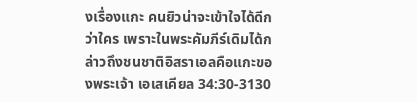งเรื่องแกะ คนยิวน่าจะเข้าใจได้ดีกว่าใคร เพราะในพระคัมภีร์เดิมได้กล่าวถึงชนชาติอิสราเอลคือแกะของพระเจ้า เอเสเคียล 34:30-3130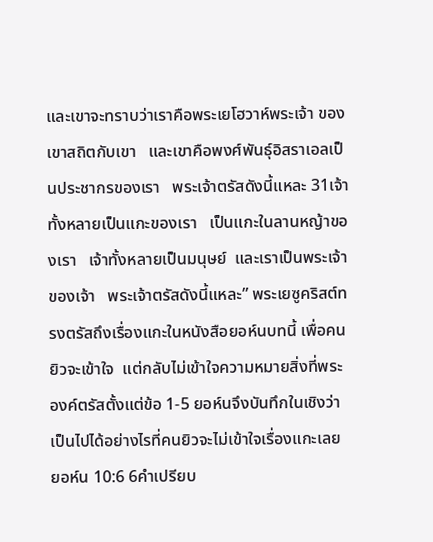และเขาจะทราบว่าเราคือพระเยโฮวาห์พระเจ้า ของเขาสถิตกับเขา   และเขาคือพงศ์พันธุ์อิสราเอลเป็นประชากรของเรา   พระเจ้าตรัสดังนี้แหละ 31เจ้าทั้งหลายเป็นแกะของเรา   เป็นแกะในลานหญ้าของเรา   เจ้าทั้งหลายเป็นมนุษย์  และเราเป็นพระเจ้าของเจ้า   พระเจ้าตรัสดังนี้แหละ” พระเยซูคริสต์ทรงตรัสถึงเรื่องแกะในหนังสือยอห์นบทนี้ เพื่อคนยิวจะเข้าใจ  แต่กลับไม่เข้าใจความหมายสิ่งที่พระองค์ตรัสตั้งแต่ข้อ 1-5 ยอห์นจึงบันทึกในเชิงว่า เป็นไปได้อย่างไรที่คนยิวจะไม่เข้าใจเรื่องแกะเลย ยอห์น 10:6 6คำเปรียบ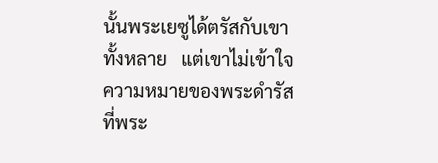นั้นพระเยซูได้ตรัสกับเขาทั้งหลาย   แต่เขาไม่เข้าใจความหมายของพระดำรัสที่พระ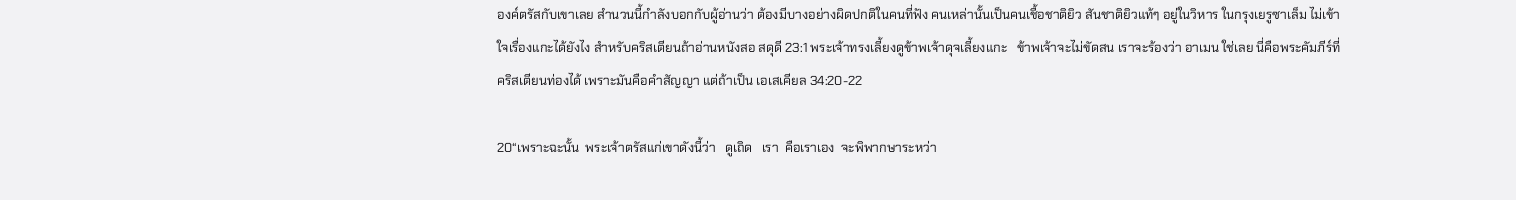องค์ตรัสกับเขาเลย สำนวนนี้กำลังบอกกับผู้อ่านว่า ต้องมีบางอย่างผิดปกติในคนที่ฟัง คนเหล่านั้นเป็นคนเชื้อชาติยิว สันชาติยิวแท้ๆ อยู่ในวิหาร ในกรุงเยรูซาเล็ม ไม่เข้าใจเรื่องแกะได้ยังไง สำหรับคริสเตียนถ้าอ่านหนังสอ สดุดี 23:1 พระเจ้าทรงเลี้ยงดูข้าพเจ้าดุจเลี้ยงแกะ   ข้าพเจ้าจะไม่ขัดสน เราจะร้องว่า อาเมน ใช่เลย นี่คือพระคัมภีร์ที่คริสเตียนท่องได้ เพราะมันคือคำสัญญา แต่ถ้าเป็น เอเสเคียล 34:20-22

20“เพราะฉะนั้น  พระเจ้าตรัสแก่เขาดังนี้ว่า   ดูเถิด   เรา  คือเราเอง  จะพิพากษาระหว่า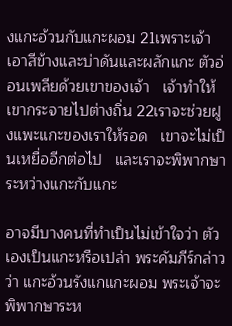งแกะอ้วนกับแกะผอม 21เพราะเจ้าเอาสีข้างและบ่าดันและผลักแกะ ตัวอ่อนเพลียด้วยเขาของเจ้า   เจ้าทำให้เขากระจายไปต่างถิ่น 22เราจะช่วยฝูงแพะแกะของเราให้รอด   เขาจะไม่เป็นเหยื่ออีกต่อไป   และเราจะพิพากษาระหว่างแกะกับแกะ

อาจมีบางคนที่ทำเป็นไม่เข้าใจว่า ตัวเองเป็นแกะหรือเปล่า พระคัมภีร์กล่าวว่า แกะอ้วนรังแกแกะผอม พระเจ้าจะพิพากษาระห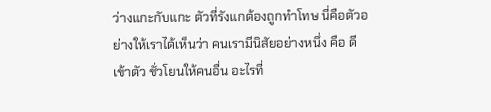ว่างแกะกับแกะ ตัวที่รังแกต้องถูกทำโทษ นี่คือตัวอย่างให้เราได้เห็นว่า คนเรามีนิสัยอย่างหนึ่ง คือ ดีเข้าตัว ชั่วโยนให้คนอื่น อะไรที่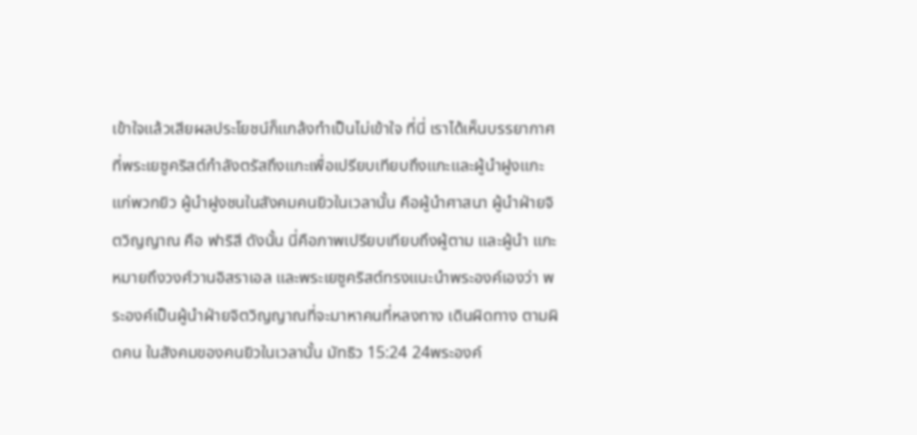เข้าใจแล้วเสียผลประโยชน์ก็แกล้งทำเป็นไม่เข้าใจ ที่นี่ เราได้เห็นบรรยากาศที่พระเยซูคริสต์กำลังตรัสถึงแกะเพื่อเปรียบเทียบถึงแกะและผู้นำฝูงแกะแก่พวกยิว ผู้นำฝูงชนในสังคมคนยิวในเวลานั้น คือผู้นำศาสนา ผู้นำฝ่ายจิตวิญญาณ คือ ฟาริสี ดังนั้น นี่คือภาพเปรียบเทียบถึงผู้ตาม และผู้นำ แกะ หมายถึงวงศ์วานอิสราเอล และพระเยซูคริสต์ทรงแนะนำพระองค์เองว่า พระองค์เป็นผู้นำฝ่ายจิตวิญญาณที่จะมาหาคนที่หลงทาง เดินผิดทาง ตามผิดคน ในสังคมของคนยิวในเวลานั้น มัทธิว 15:24 24พระองค์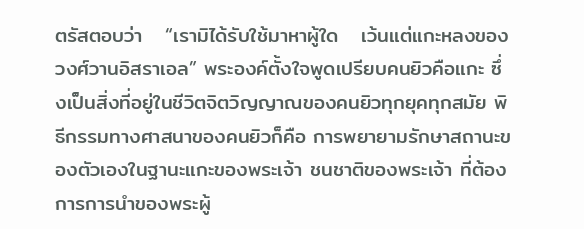ตรัสตอบว่า   “เรามิได้รับใช้มาหาผู้ใด   เว้นแต่แกะหลงของวงศ์วานอิสราเอล” พระองค์ตั้งใจพูดเปรียบคนยิวคือแกะ ซึ่งเป็นสิ่งที่อยู่ในชีวิตจิตวิญญาณของคนยิวทุกยุคทุกสมัย พิธีกรรมทางศาสนาของคนยิวก็คือ การพยายามรักษาสถานะของตัวเองในฐานะแกะของพระเจ้า ชนชาติของพระเจ้า ที่ต้องการการนำของพระผู้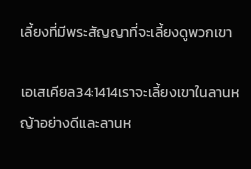เลี้ยงที่มีพระสัญญาที่จะเลี้ยงดูพวกเขา

เอเสเคียล34:1414เราจะเลี้ยงเขาในลานหญ้าอย่างดีและลานห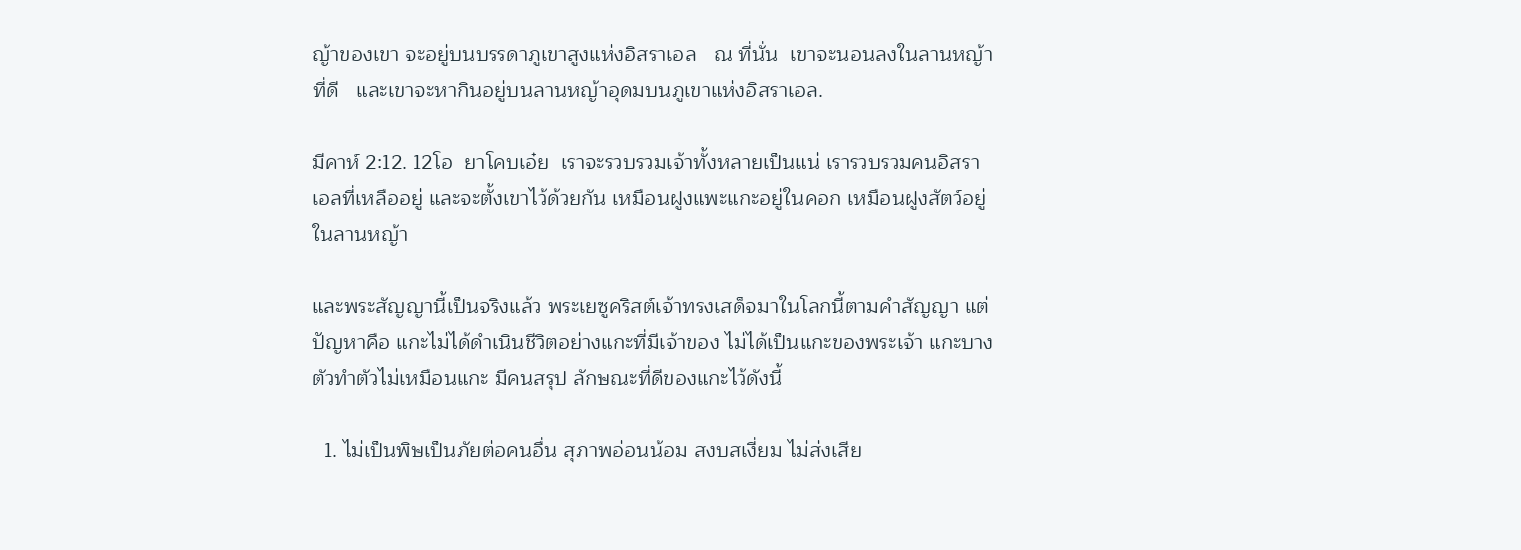ญ้าของเขา จะอยู่บนบรรดาภูเขาสูงแห่งอิสราเอล   ณ ที่นั่น  เขาจะนอนลงในลานหญ้าที่ดี   และเขาจะหากินอยู่บนลานหญ้าอุดมบนภูเขาแห่งอิสราเอล.

มีคาห์ 2:12. 12โอ  ยาโคบเอ๋ย  เราจะรวบรวมเจ้าทั้งหลายเป็นแน่ เรารวบรวมคนอิสราเอลที่เหลืออยู่ และจะตั้งเขาไว้ด้วยกัน เหมือนฝูงแพะแกะอยู่ในคอก เหมือนฝูงสัตว์อยู่ในลานหญ้า

และพระสัญญานี้เป็นจริงแล้ว พระเยซูคริสต์เจ้าทรงเสด็จมาในโลกนี้ตามคำสัญญา แต่ปัญหาคือ แกะไม่ได้ดำเนินชีวิตอย่างแกะที่มีเจ้าของ ไม่ได้เป็นแกะของพระเจ้า แกะบางตัวทำตัวไม่เหมือนแกะ มีคนสรุป ลักษณะที่ดีของแกะไว้ดังนี้

  1. ไม่เป็นพิษเป็นภัยต่อคนอื่น สุภาพอ่อนน้อม สงบสเงี่ยม ไม่ส่งเสีย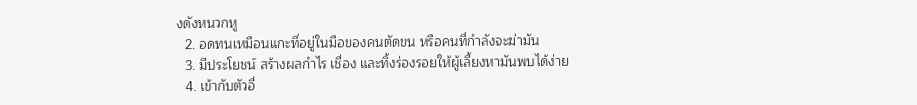งดังหนวกหู
  2. อดทนเหมือนแกะที่อยู่ในมือของคนตัดขน หรือคนที่กำลังจะฆ่ามัน
  3. มีประโยชน์ สร้างผลกำไร เชื่อง และทิ้งร่องรอยให้ผู้เลี้ยงหามันพบได้ง่าย
  4. เข้ากับตัวอื่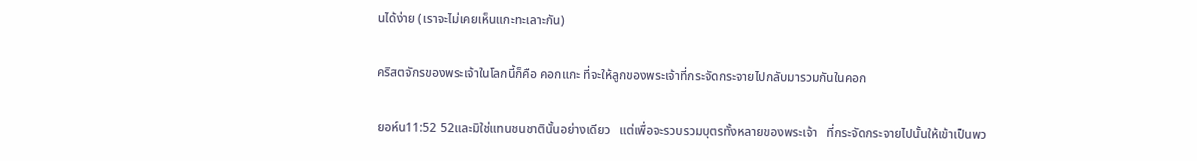นได้ง่าย (เราจะไม่เคยเห็นแกะทะเลาะกัน)

คริสตจักรของพระเจ้าในโลกนี้ก็คือ คอกแกะ ที่จะให้ลูกของพระเจ้าที่กระจัดกระจายไปกลับมารวมกันในคอก

ยอห์น11:52 52และมิใช่แทนชนชาตินั้นอย่างเดียว   แต่เพื่อจะรวบรวมบุตรทั้งหลายของพระเจ้า   ที่กระจัดกระจายไปนั้นให้เข้าเป็นพว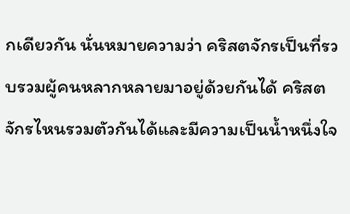กเดียวกัน นั่นหมายความว่า คริสตจักรเป็นที่รวบรวมผู้คนหลากหลายมาอยู่ด้วยกันได้ คริสตจักรไหนรวมตัวกันได้และมีความเป็นน้ำหนึ่งใจ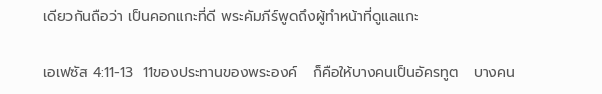เดียวกันถือว่า เป็นคอกแกะที่ดี พระคัมภีร์พูดถึงผู้ทำหน้าที่ดูแลแกะ

เอเฟซัส 4:11-13  11ของประทานของพระองค์   ก็คือให้บางคนเป็นอัครทูต   บางคน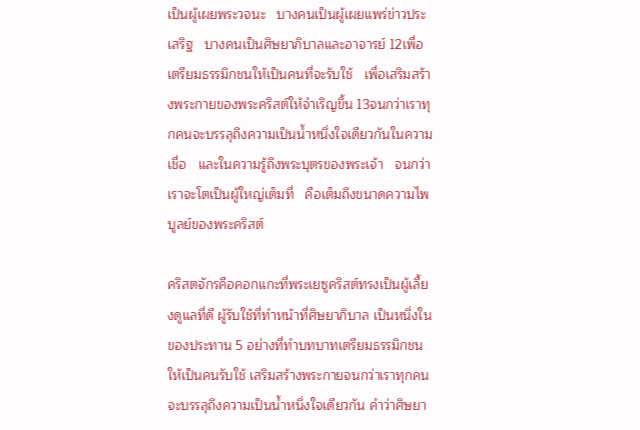เป็นผู้เผยพระวจนะ   บางคนเป็นผู้เผยแพร่ข่าวประเสริฐ   บางคนเป็นศิษยาภิบาลและอาจารย์ 12เพื่อเตรียมธรรมิกชนให้เป็นคนที่จะรับใช้   เพื่อเสริมสร้างพระกายของพระคริสต์ให้จำเริญขึ้น 13จนกว่าเราทุกคนจะบรรลุถึงความเป็นน้ำหนึ่งใจเดียวกันในความเชื่อ   และในความรู้ถึงพระบุตรของพระเจ้า   จนกว่าเราจะโตเป็นผู้ใหญ่เต็มที่   คือเต็มถึงขนาดความไพบูลย์ของพระคริสต์

คริสตจักรคือคอกแกะที่พระเยซูคริสต์ทรงเป็นผู้เลี้ยงดูแลที่ดี ผู้รับใช้ที่ทำหน้าที่ศิษยาภิบาล เป็นหนึ่งในของประทาน 5 อย่างที่ทำบทบาทเตรียมธรรมิกชนให้เป็นคนรับใช้ เสริมสร้างพระกายจนกว่าเราทุกคนจะบรรลุถึงความเป็นน้ำหนึ่งใจเดียวกัน คำว่าศิษยา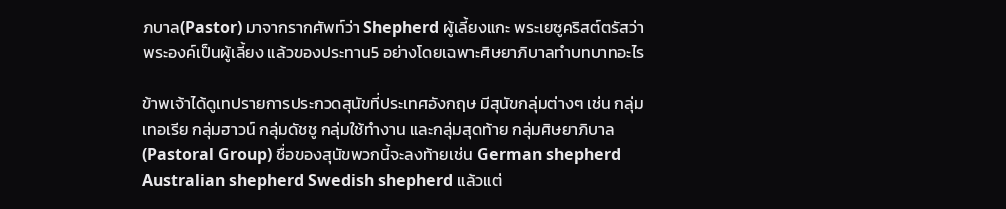ภบาล(Pastor) มาจากรากศัพท์ว่า Shepherd ผู้เลี้ยงแกะ พระเยซูคริสต์ตรัสว่าพระองค์เป็นผู้เลี้ยง แล้วของประทาน5 อย่างโดยเฉพาะศิษยาภิบาลทำบทบาทอะไร

ข้าพเจ้าได้ดูเทปรายการประกวดสุนัขที่ประเทศอังกฤษ มีสุนัขกลุ่มต่างๆ เช่น กลุ่มเทอเรีย กลุ่มฮาวน์ กลุ่มดัชชู กลุ่มใช้ทำงาน และกลุ่มสุดท้าย กลุ่มศิษยาภิบาล (Pastoral Group) ชื่อของสุนัขพวกนี้จะลงท้ายเช่น German shepherd Australian shepherd Swedish shepherd แล้วแต่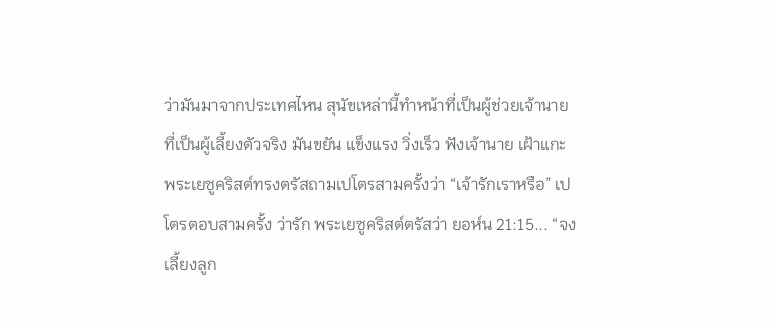ว่ามันมาจากประเทศไหน สุนัขเหล่านี้ทำหน้าที่เป็นผู้ช่วยเจ้านายที่เป็นผู้เลี้ยงตัวจริง มันขยัน แข็งแรง วิ่งเร็ว ฟังเจ้านาย เฝ้าแกะ พระเยซูคริสต์ทรงตรัสถามเปโตรสามครั้งว่า “เจ้ารักเราหรือ” เปโตรตอบสามครั้ง ว่ารัก พระเยซูคริสต์ตรัสว่า ยอห์น 21:15... “จงเลี้ยงลูก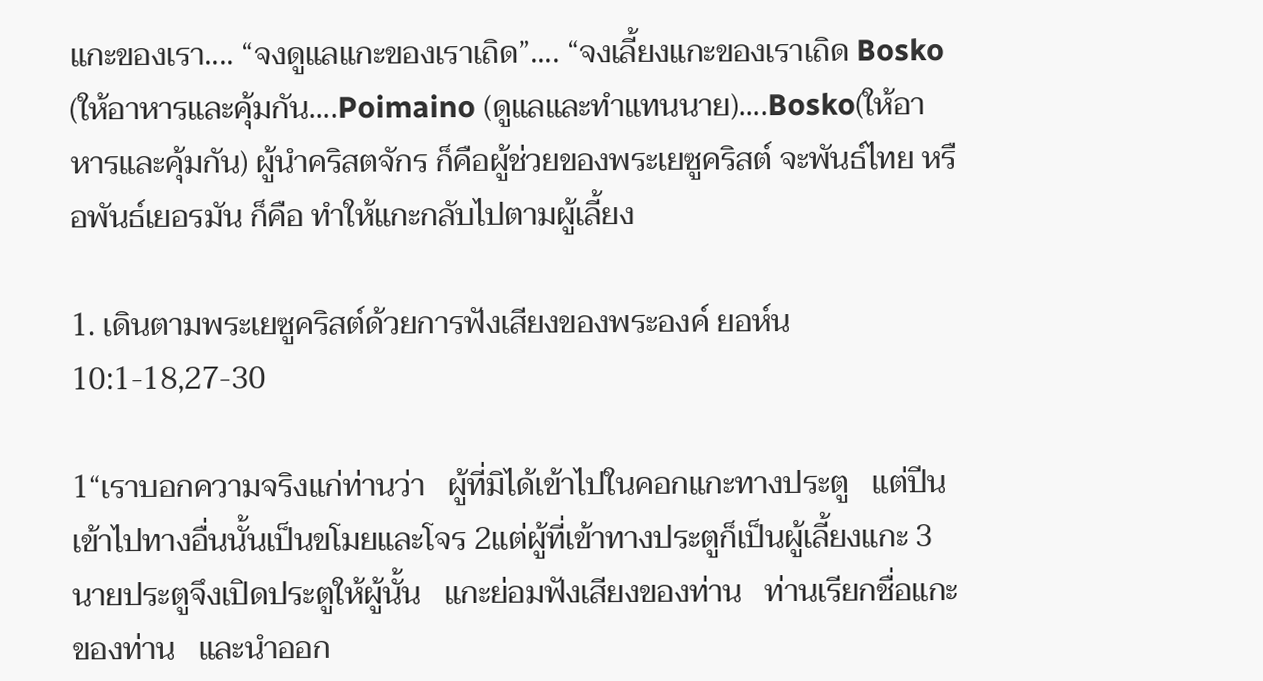แกะของเรา.... “จงดูแลแกะของเราเถิด”.... “จงเลี้ยงแกะของเราเถิด Bosko (ให้อาหารและคุ้มกัน....Poimaino (ดูแลและทำแทนนาย)....Bosko(ให้อาหารและคุ้มกัน) ผู้นำคริสตจักร ก็คือผู้ช่วยของพระเยซูคริสต์ จะพันธ์ไทย หรือพันธ์เยอรมัน ก็คือ ทำให้แกะกลับไปตามผู้เลี้ยง

1. เดินตามพระเยซูคริสต์ด้วยการฟังเสียงของพระองค์ ยอห์น 10:1-18,27-30

1“เราบอกความจริงแก่ท่านว่า   ผู้ที่มิได้เข้าไปในคอกแกะทางประตู   แต่ปีนเข้าไปทางอื่นนั้นเป็นขโมยและโจร 2แต่ผู้ที่เข้าทางประตูก็เป็นผู้เลี้ยงแกะ 3นายประตูจึงเปิดประตูให้ผู้นั้น   แกะย่อมฟังเสียงของท่าน   ท่านเรียกชื่อแกะของท่าน   และนำออก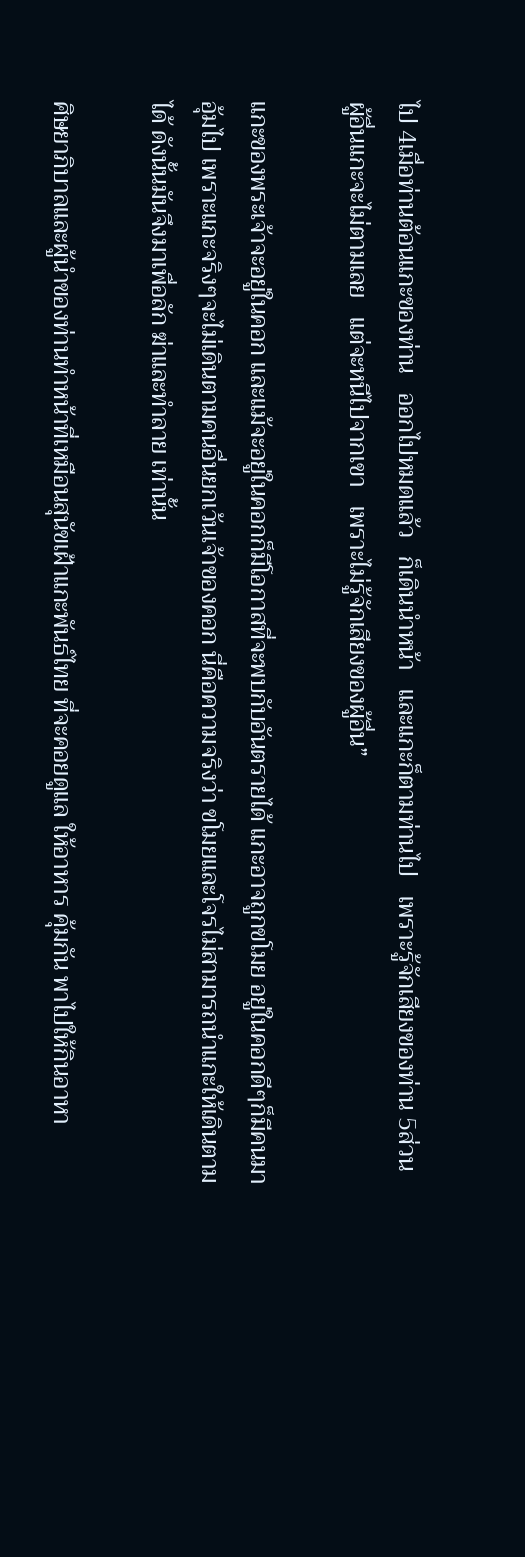ไป 4เมื่อท่านต้อนแกะของท่าน   ออกไปหมดแล้ว   ก็เดินนำหน้า   และแกะก็ตามท่านไป   เพราะรู้จักเสียงของท่าน 5ส่วนผู้อื่นแกะจะไม่ตามเลย   แต่จะหนีไปจากเขา   เพราะไม่รู้จักเสียงของผู้อื่น”

แกะของพระเจ้าจะอยู่ในคอก และแม้จะอยู่ในคอกก็มีโอกาสที่จะพบกับอันตรายได้ แกะอาจถูกขโมย อยู่ในคอกดีๆก็มีคนมาอุ้มไป เพราะแกะจริงๆจะไม่เดินตามคนอื่นยกเว้นเจ้าของคอก นี่คือความจริงว่า ขโมยและโจรไม่สามารถนำแกะให้เดินตามได้ ดังนั้นมันจึงมาเพื่อลัก ฆ่าและทำลาย เท่านั้น

ศิษยาภิบาลและผู้นำของท่านทำหน้าที่เหมือนสุนัขเฝ้าแกะพันธ์ไทย ที่จะคอยดูแล ให้อาหาร คุ้มกัน พาไปให้กินอาหา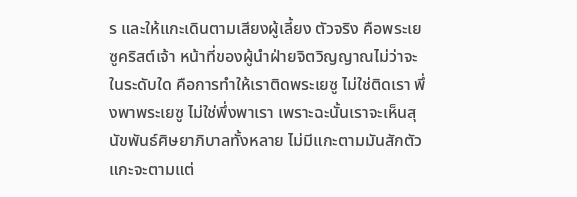ร และให้แกะเดินตามเสียงผู้เลี้ยง ตัวจริง คือพระเยซูคริสต์เจ้า หน้าที่ของผู้นำฝ่ายจิตวิญญาณไม่ว่าจะในระดับใด คือการทำให้เราติดพระเยซู ไม่ใช่ติดเรา พึ่งพาพระเยซู ไม่ใช่พึ่งพาเรา เพราะฉะนั้นเราจะเห็นสุนัขพันธ์ศิษยาภิบาลทั้งหลาย ไม่มีแกะตามมันสักตัว แกะจะตามแต่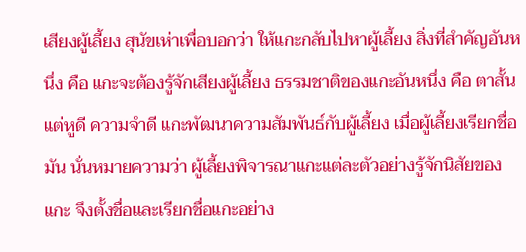เสียงผู้เลี้ยง สุนัขเห่าเพื่อบอกว่า ให้แกะกลับไปหาผู้เลี้ยง สิ่งที่สำคัญอันหนึ่ง คือ แกะจะต้องรู้จักเสียงผู้เลี้ยง ธรรมชาติของแกะอันหนึ่ง คือ ตาสั้น แต่หูดี ความจำดี แกะพัฒนาความสัมพันธ์กับผู้เลี้ยง เมื่อผู้เลี้ยงเรียกชื่อมัน นั่นหมายความว่า ผู้เลี้ยงพิจารณาแกะแต่ละตัวอย่างรู้จักนิสัยของแกะ จึงตั้งชื่อและเรียกชื่อแกะอย่าง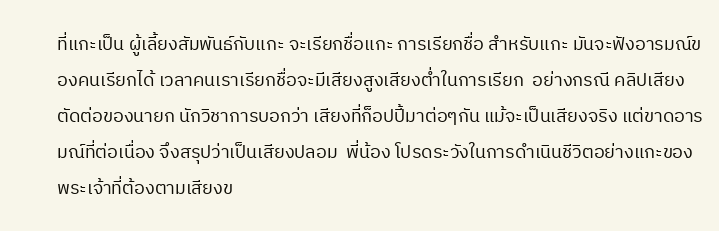ที่แกะเป็น ผู้เลี้ยงสัมพันธ์กับแกะ จะเรียกชื่อแกะ การเรียกชื่อ สำหรับแกะ มันจะฟังอารมณ์ของคนเรียกได้ เวลาคนเราเรียกชื่อจะมีเสียงสูงเสียงต่ำในการเรียก  อย่างกรณี คลิปเสียงตัดต่อของนายก นักวิชาการบอกว่า เสียงที่ก็อปปี้มาต่อๆกัน แม้จะเป็นเสียงจริง แต่ขาดอารมณ์ที่ต่อเนื่อง จึงสรุปว่าเป็นเสียงปลอม  พี่น้อง โปรดระวังในการดำเนินชีวิตอย่างแกะของพระเจ้าที่ต้องตามเสียงข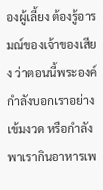องผู้เลี้ยง ต้องรู้อารมณ์ของเจ้าของเสียง ว่าตอนนี้พระองค์กำลังบอกเราอย่างเข้มงวด หรือกำลังพาเรากินอาหารเพ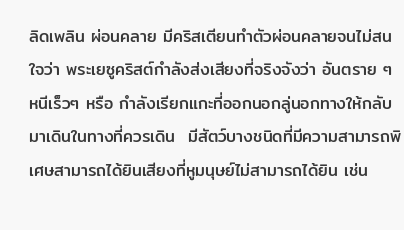ลิดเพลิน ผ่อนคลาย มีคริสเตียนทำตัวผ่อนคลายจนไม่สนใจว่า พระเยซูคริสต์กำลังส่งเสียงที่จริงจังว่า อันตราย ๆ หนีเร็วๆ หรือ กำลังเรียกแกะที่ออกนอกลู่นอกทางให้กลับมาเดินในทางที่ควรเดิน  มีสัตว์บางชนิดที่มีความสามารถพิเศษสามารถได้ยินเสียงที่หูมนุษย์ไม่สามารถได้ยิน เช่น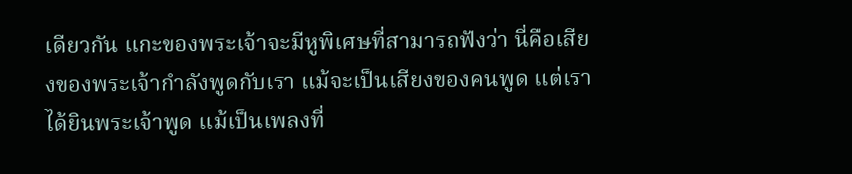เดียวกัน แกะของพระเจ้าจะมีหูพิเศษที่สามารถฟังว่า นี่คือเสียงของพระเจ้ากำลังพูดกับเรา แม้จะเป็นเสียงของคนพูด แต่เราได้ยินพระเจ้าพูด แม้เป็นเพลงที่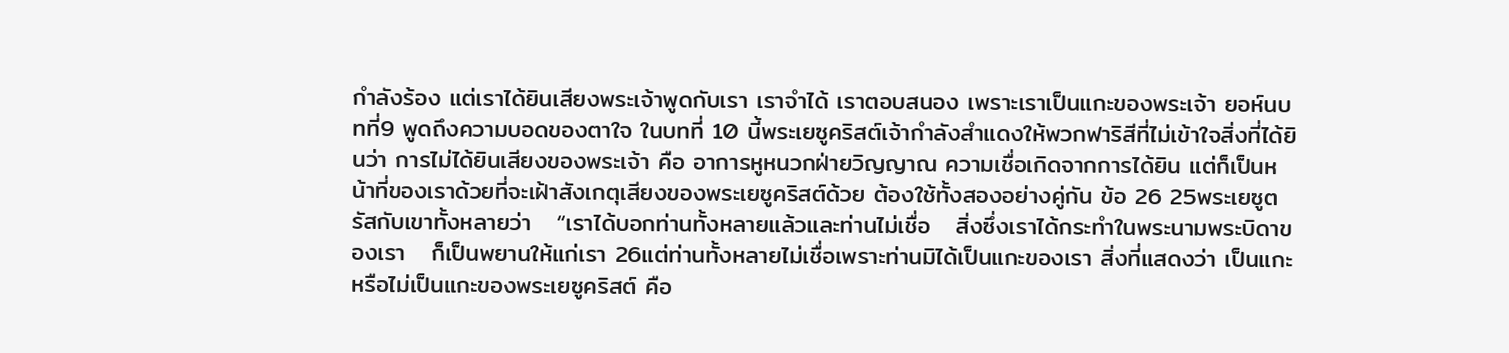กำลังร้อง แต่เราได้ยินเสียงพระเจ้าพูดกับเรา เราจำได้ เราตอบสนอง เพราะเราเป็นแกะของพระเจ้า ยอห์นบทที่9 พูดถึงความบอดของตาใจ ในบทที่ 10 นี้พระเยซูคริสต์เจ้ากำลังสำแดงให้พวกฟาริสีที่ไม่เข้าใจสิ่งที่ได้ยินว่า การไม่ได้ยินเสียงของพระเจ้า คือ อาการหูหนวกฝ่ายวิญญาณ ความเชื่อเกิดจากการได้ยิน แต่ก็เป็นหน้าที่ของเราด้วยที่จะเฝ้าสังเกตุเสียงของพระเยซูคริสต์ด้วย ต้องใช้ทั้งสองอย่างคู่กัน ข้อ 26 25พระเยซูตรัสกับเขาทั้งหลายว่า   “เราได้บอกท่านทั้งหลายแล้วและท่านไม่เชื่อ   สิ่งซึ่งเราได้กระทำในพระนามพระบิดาของเรา   ก็เป็นพยานให้แก่เรา 26แต่ท่านทั้งหลายไม่เชื่อเพราะท่านมิได้เป็นแกะของเรา สิ่งที่แสดงว่า เป็นแกะหรือไม่เป็นแกะของพระเยซูคริสต์ คือ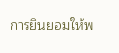การยินยอมให้พ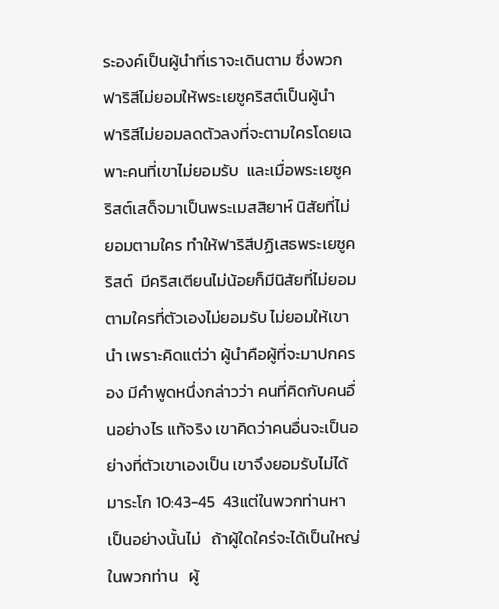ระองค์เป็นผู้นำที่เราจะเดินตาม ซึ่งพวกฟาริสีไม่ยอมให้พระเยซูคริสต์เป็นผู้นำ ฟาริสีไม่ยอมลดตัวลงที่จะตามใครโดยเฉพาะคนที่เขาไม่ยอมรับ  และเมื่อพระเยซูคริสต์เสด็จมาเป็นพระเมสสิยาห์ นิสัยที่ไม่ยอมตามใคร ทำให้ฟาริสีปฏิเสธพระเยซูคริสต์  มีคริสเตียนไม่น้อยก็มีนิสัยที่ไม่ยอมตามใครที่ตัวเองไม่ยอมรับ ไม่ยอมให้เขานำ เพราะคิดแต่ว่า ผู้นำคือผู้ที่จะมาปกครอง มีคำพูดหนึ่งกล่าวว่า คนที่คิดกับคนอื่นอย่างไร แท้จริง เขาคิดว่าคนอื่นจะเป็นอย่างที่ตัวเขาเองเป็น เขาจึงยอมรับไม่ได้ มาระโก 10:43-45  43แต่ในพวกท่านหาเป็นอย่างนั้นไม่   ถ้าผู้ใดใคร่จะได้เป็นใหญ่ในพวกท่าน   ผู้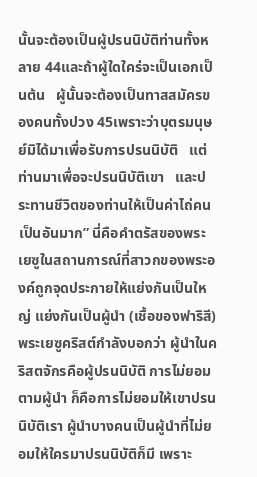นั้นจะต้องเป็นผู้ปรนนิบัติท่านทั้งหลาย 44และถ้าผู้ใดใคร่จะเป็นเอกเป็นต้น   ผู้นั้นจะต้องเป็นทาสสมัครของคนทั้งปวง 45เพราะว่าบุตรมนุษย์มิได้มาเพื่อรับการปรนนิบัติ   แต่ท่านมาเพื่อจะปรนนิบัติเขา   และประทานชีวิตของท่านให้เป็นค่าไถ่คนเป็นอันมาก” นี่คือคำตรัสของพระเยซูในสถานการณ์ที่สาวกของพระองค์ถูกจุดประกายให้แย่งกันเป็นใหญ่ แย่งกันเป็นผู้นำ (เชื้อของฟาริสี) พระเยซูคริสต์กำลังบอกว่า ผู้นำในคริสตจักรคือผู้ปรนนิบัติ การไม่ยอมตามผู้นำ ก็คือการไม่ยอมให้เขาปรนนิบัติเรา ผู้นำบางคนเป็นผู้นำที่ไม่ยอมให้ใครมาปรนนิบัติก็มี เพราะ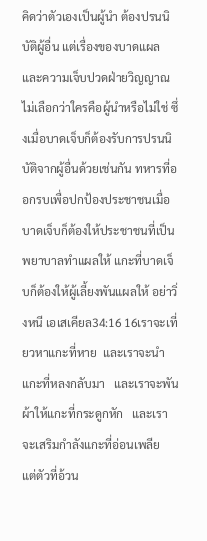คิดว่าตัวเองเป็นผู้นำ ต้องปรนนิบัติผู้อื่น แต่เรื่องของบาดแผล และความเจ็บปวดฝ่ายวิญญาณ ไม่เลือกว่าใครคือผู้นำหรือไม่ใช่ ซึ่งเมื่อบาดเจ็บก็ต้องรับการปรนนิบัติจากผู้อื่นด้วยเช่นกัน ทหารที่ออกรบเพื่อปกป้องประชาชนเมื่อบาดเจ็บก็ต้องให้ประชาชนที่เป็นพยาบาลทำแผลให้ แกะที่บาดเจ็บก็ต้องให้ผู้เลี้ยงพันแผลให้ อย่าวิ่งหนี เอเสเคียล34:16 16เราจะเที่ยวหาแกะที่หาย  และเราจะนำแกะที่หลงกลับมา   และเราจะพันผ้าให้แกะที่กระดูกหัก   และเราจะเสริมกำลังแกะที่อ่อนเพลีย   แต่ตัวที่อ้วน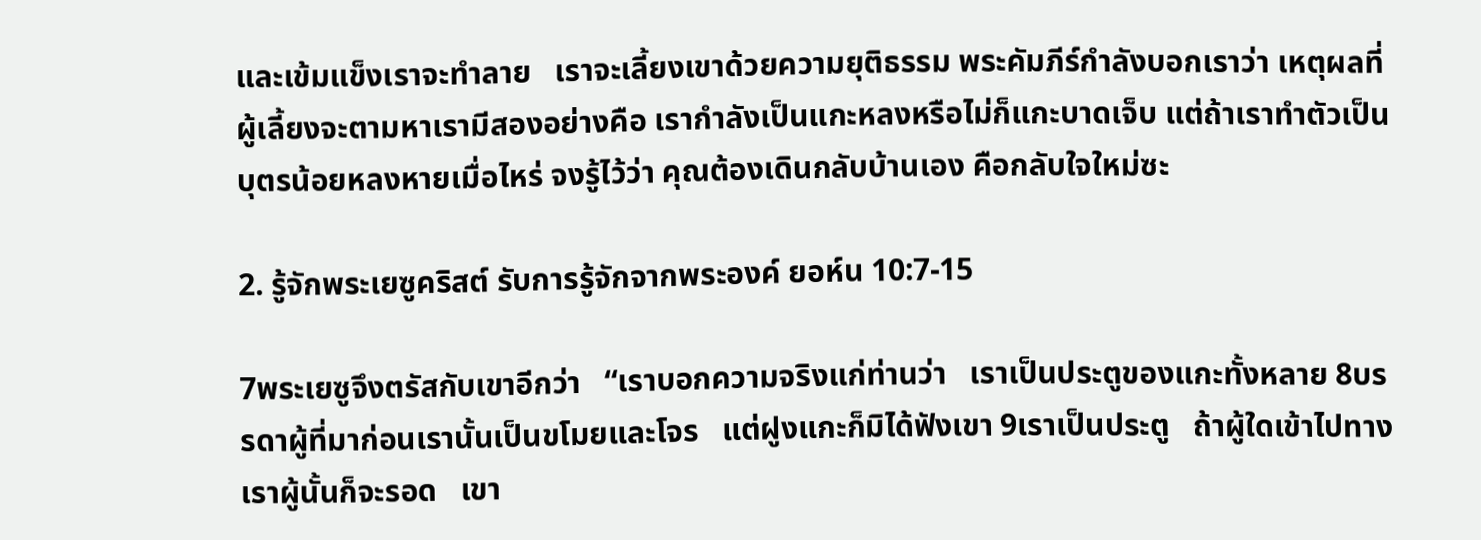และเข้มแข็งเราจะทำลาย   เราจะเลี้ยงเขาด้วยความยุติธรรม พระคัมภีร์กำลังบอกเราว่า เหตุผลที่ผู้เลี้ยงจะตามหาเรามีสองอย่างคือ เรากำลังเป็นแกะหลงหรือไม่ก็แกะบาดเจ็บ แต่ถ้าเราทำตัวเป็นบุตรน้อยหลงหายเมื่อไหร่ จงรู้ไว้ว่า คุณต้องเดินกลับบ้านเอง คือกลับใจใหม่ซะ

2. รู้จักพระเยซูคริสต์ รับการรู้จักจากพระองค์ ยอห์น 10:7-15

7พระเยซูจึงตรัสกับเขาอีกว่า   “เราบอกความจริงแก่ท่านว่า   เราเป็นประตูของแกะทั้งหลาย 8บรรดาผู้ที่มาก่อนเรานั้นเป็นขโมยและโจร   แต่ฝูงแกะก็มิได้ฟังเขา 9เราเป็นประตู   ถ้าผู้ใดเข้าไปทางเราผู้นั้นก็จะรอด   เขา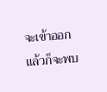จะเข้าออกแล้วก็จะพบ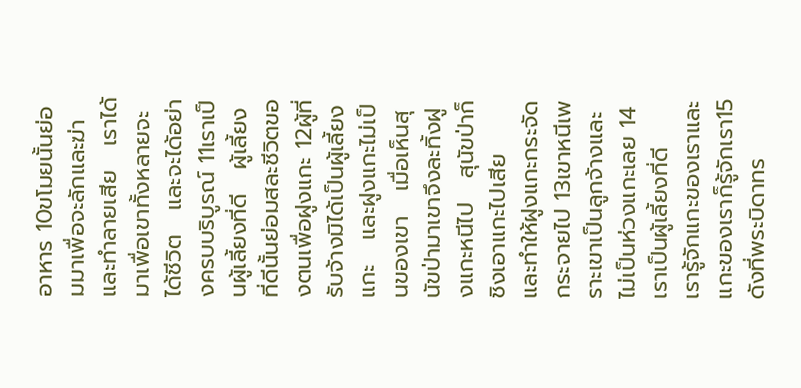อาหาร 10ขโมยนั้นย่อมมาเพื่อจะลักและฆ่าและทำลายเสีย   เราได้มาเพื่อเขาทั้งหลายจะได้ชีวิต   และจะได้อย่างครบบริบูรณ์ 11เราเป็นผู้เลี้ยงที่ดี   ผู้เลี้ยงที่ดีนั้นย่อมสละชีวิตของตนเพื่อฝูงแกะ 12ผู้ที่รับจ้างมิได้เป็นผู้เลี้ยงแกะ   และฝูงแกะไม่เป็นของเขา   เมื่อเห็นสุนัขป่ามาเขาจึงละทิ้งฝูงแกะหนีไป   สุนัขป่าก็ชิงเอาแกะไปเสีย   และทำให้ฝูงแกะกระจัดกระจายไป 13เขาหนีเพราะเขาเป็นลูกจ้างและไม่เป็นห่วงแกะเลย 14เราเป็นผู้เลี้ยงที่ดี   เรารู้จักแกะของเราและแกะของเราก็รู้จักเรา15ดังที่พระบิดาทร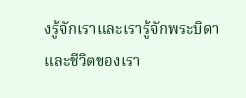งรู้จักเราและเรารู้จักพระบิดา   และชีวิตของเรา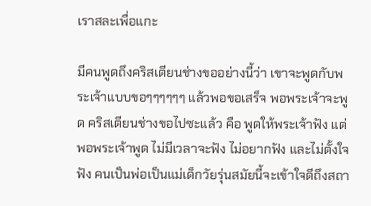เราสละเพื่อแกะ

มีคนพูดถึงคริสเตียนช่างขออย่างนี้ว่า เขาจะพูดกับพระเจ้าแบบขอๆๆๆๆๆๆ แล้วพอขอเสร็จ พอพระเจ้าจะพูด คริสเตียนช่างขอไปซะแล้ว คือ พูดให้พระเจ้าฟัง แต่พอพระเจ้าพูด ไม่มีเวลาจะฟัง ไม่อยากฟัง และไม่ตั้งใจฟัง คนเป็นพ่อเป็นแม่เด็กวัยรุ่นสมัยนี้จะเข้าใจดีถึงสถา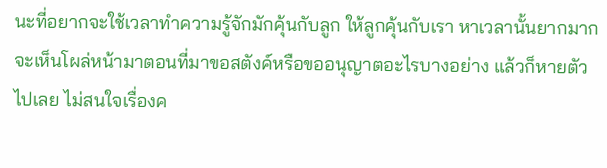นะที่อยากจะใช้เวลาทำความรู้จักมักคุ้นกับลูก ให้ลูกคุ้นกับเรา หาเวลานั้นยากมาก จะเห็นโผล่หน้ามาตอนที่มาขอสตังค์หรือขออนุญาตอะไรบางอย่าง แล้วก็หายตัวไปเลย ไม่สนใจเรื่องค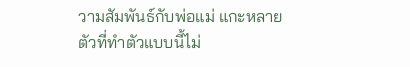วามสัมพันธ์กับพ่อแม่ แกะหลายตัวที่ทำตัวแบบนี้ไม่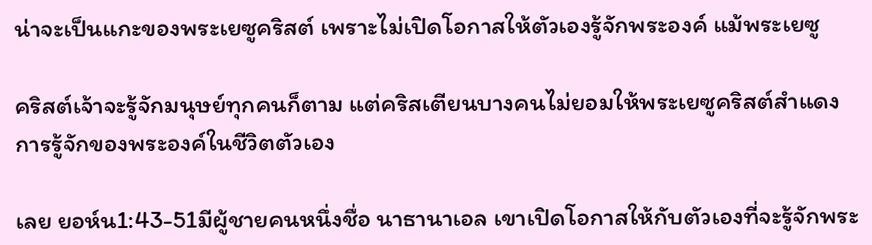น่าจะเป็นแกะของพระเยซูคริสต์ เพราะไม่เปิดโอกาสให้ตัวเองรู้จักพระองค์ แม้พระเยซู

คริสต์เจ้าจะรู้จักมนุษย์ทุกคนก็ตาม แต่คริสเตียนบางคนไม่ยอมให้พระเยซูคริสต์สำแดงการรู้จักของพระองค์ในชีวิตตัวเอง

เลย ยอห์น1:43-51มีผู้ชายคนหนึ่งชื่อ นาธานาเอล เขาเปิดโอกาสให้กับตัวเองที่จะรู้จักพระ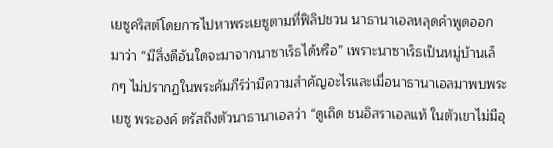เยซูคริสต์โดยการไปหาพระเยซูตามที่ฟิลิปชวน นาธานาเอลหลุดคำพูดออกมาว่า “มีสิ่งดีอันใดจะมาจากนาซาเร็ธได้หรือ” เพราะนาซาเร็ธเป็นหมู่บ้านเล็กๆ ไม่ปรากฏในพระคัมภีร์ว่ามีความสำคัญอะไรและเมื่อนาธานาเอลมาพบพระเยซู พระองค์ ตรัสถึงตัวนาธานาเอลว่า “ดูเถิด ชนอิสราเอลแท้ ในตัวเขาไม่มีอุ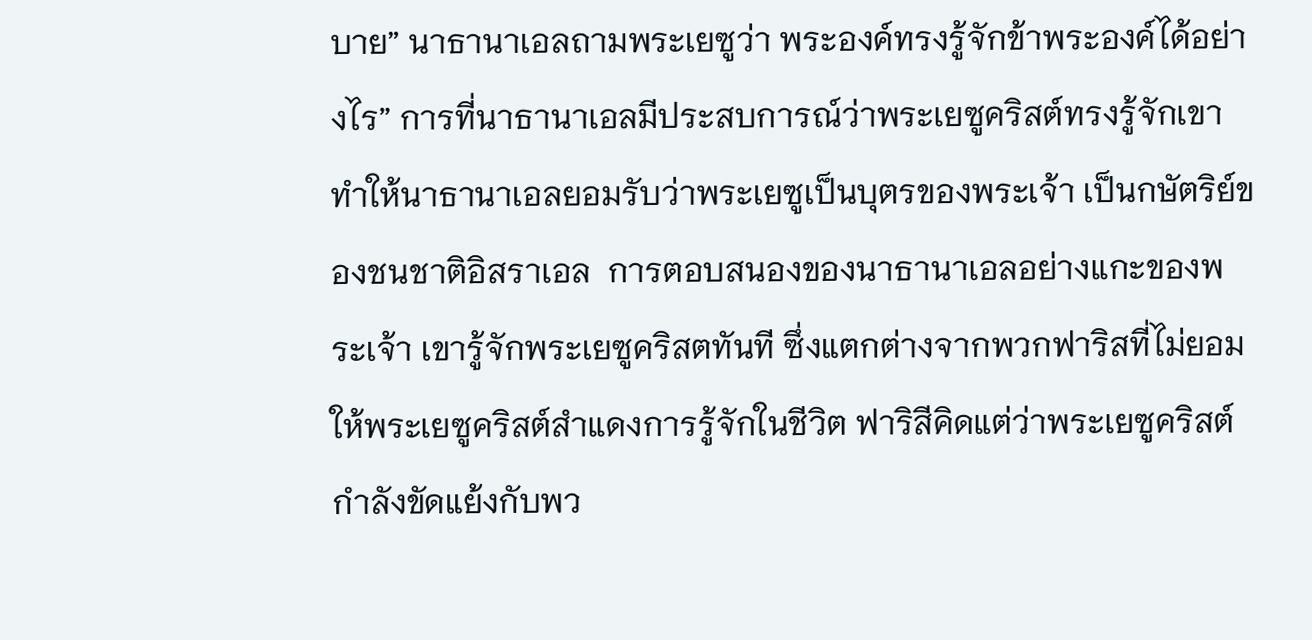บาย” นาธานาเอลถามพระเยซูว่า พระองค์ทรงรู้จักข้าพระองค์ได้อย่างไร” การที่นาธานาเอลมีประสบการณ์ว่าพระเยซูคริสต์ทรงรู้จักเขา ทำให้นาธานาเอลยอมรับว่าพระเยซูเป็นบุตรของพระเจ้า เป็นกษัตริย์ของชนชาติอิสราเอล  การตอบสนองของนาธานาเอลอย่างแกะของพระเจ้า เขารู้จักพระเยซูคริสตทันที ซึ่งแตกต่างจากพวกฟาริสที่ไม่ยอมให้พระเยซูคริสต์สำแดงการรู้จักในชีวิต ฟาริสีคิดแต่ว่าพระเยซูคริสต์กำลังขัดแย้งกับพว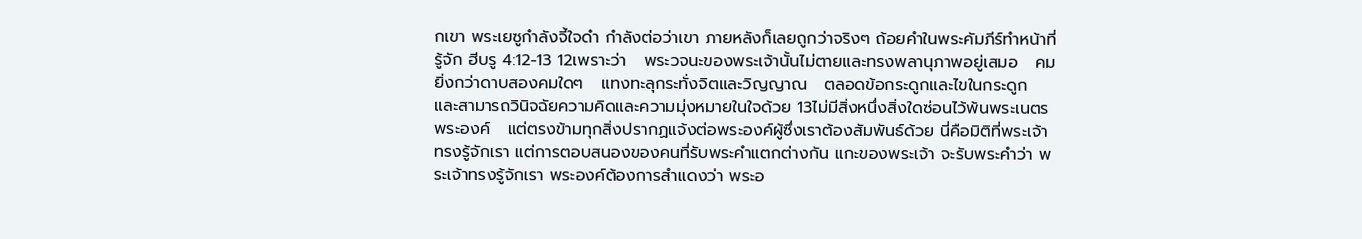กเขา พระเยซูกำลังจี้ใจดำ กำลังต่อว่าเขา ภายหลังก็เลยถูกว่าจริงๆ ถ้อยคำในพระคัมภีร์ทำหน้าที่รู้จัก ฮีบรู 4:12-13 12เพราะว่า   พระวจนะของพระเจ้านั้นไม่ตายและทรงพลานุภาพอยู่เสมอ   คมยิ่งกว่าดาบสองคมใดๆ   แทงทะลุกระทั่งจิตและวิญญาณ   ตลอดข้อกระดูกและไขในกระดูก   และสามารถวินิจฉัยความคิดและความมุ่งหมายในใจด้วย 13ไม่มีสิ่งหนึ่งสิ่งใดซ่อนไว้พ้นพระเนตรพระองค์   แต่ตรงข้ามทุกสิ่งปรากฏแจ้งต่อพระองค์ผู้ซึ่งเราต้องสัมพันธ์ด้วย นี่คือมิติที่พระเจ้าทรงรู้จักเรา แต่การตอบสนองของคนที่รับพระคำแตกต่างกัน แกะของพระเจ้า จะรับพระคำว่า พระเจ้าทรงรู้จักเรา พระองค์ต้องการสำแดงว่า พระอ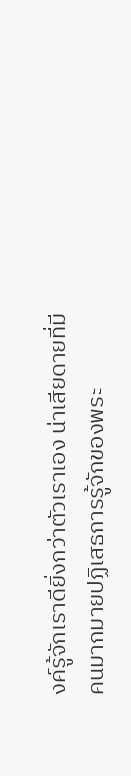งค์รู้จักเราดียิ่งกว่าตัวเราเอง น่าเสียดายที่มีคนมากมายปฏิเสธการรู้จักของพระ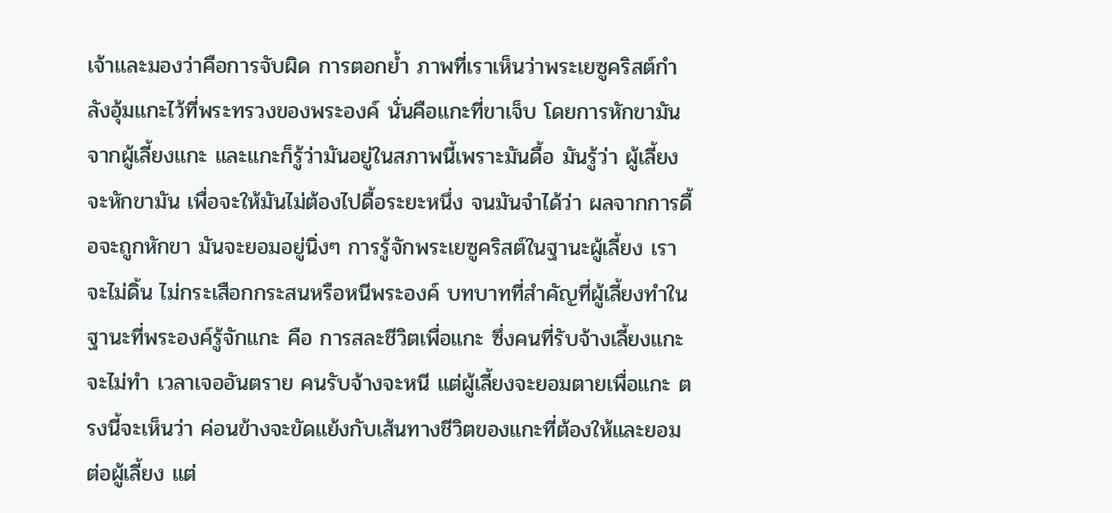เจ้าและมองว่าคือการจับผิด การตอกย้ำ ภาพที่เราเห็นว่าพระเยซูคริสต์กำลังอุ้มแกะไว้ที่พระทรวงของพระองค์ นั่นคือแกะที่ขาเจ็บ โดยการหักขามันจากผู้เลี้ยงแกะ และแกะก็รู้ว่ามันอยู่ในสภาพนี้เพราะมันดื้อ มันรู้ว่า ผู้เลี้ยงจะหักขามัน เพื่อจะให้มันไม่ต้องไปดื้อระยะหนึ่ง จนมันจำได้ว่า ผลจากการดื้อจะถูกหักขา มันจะยอมอยู่นิ่งๆ การรู้จักพระเยซูคริสต์ในฐานะผู้เลี้ยง เราจะไม่ดิ้น ไม่กระเสือกกระสนหรือหนีพระองค์ บทบาทที่สำคัญที่ผู้เลี้ยงทำในฐานะที่พระองค์รู้จักแกะ คือ การสละชีวิตเพื่อแกะ ซึ่งคนที่รับจ้างเลี้ยงแกะจะไม่ทำ เวลาเจออันตราย คนรับจ้างจะหนี แต่ผู้เลี้ยงจะยอมตายเพื่อแกะ ตรงนี้จะเห็นว่า ค่อนข้างจะขัดแย้งกับเส้นทางชีวิตของแกะที่ต้องให้และยอมต่อผู้เลี้ยง แต่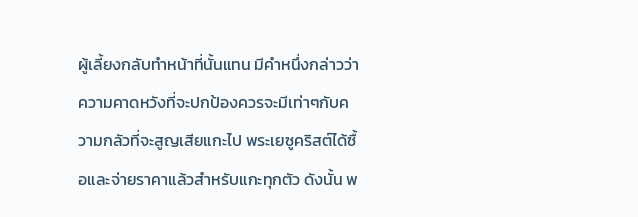ผู้เลี้ยงกลับทำหน้าที่นั้นแทน มีคำหนึ่งกล่าวว่า ความคาดหวังที่จะปกป้องควรจะมีเท่าๆกับความกลัวที่จะสูญเสียแกะไป พระเยซูคริสต์ได้ซื้อและจ่ายราคาแล้วสำหรับแกะทุกตัว ดังนั้น พ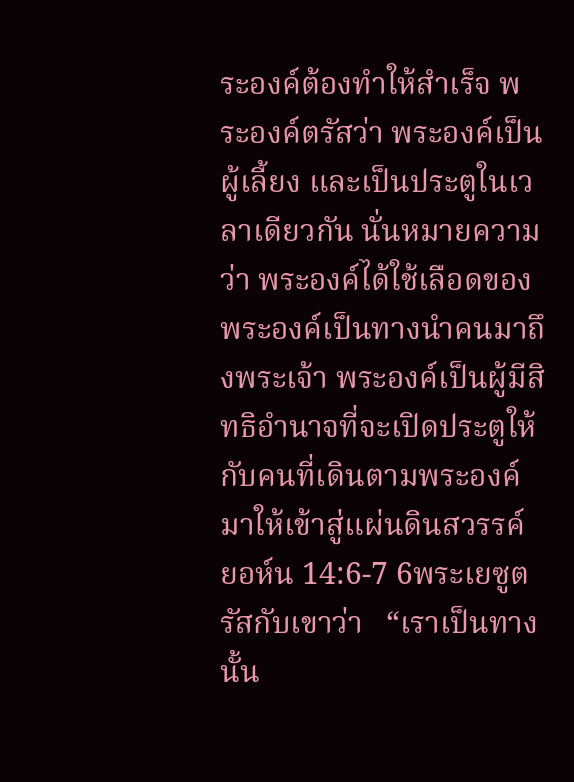ระองค์ต้องทำให้สำเร็จ พระองค์ตรัสว่า พระองค์เป็นผู้เลี้ยง และเป็นประตูในเวลาเดียวกัน นั่นหมายความว่า พระองค์ได้ใช้เลือดของพระองค์เป็นทางนำคนมาถึงพระเจ้า พระองค์เป็นผู้มีสิทธิอำนาจที่จะเปิดประตูให้กับคนที่เดินตามพระองค์มาให้เข้าสู่แผ่นดินสวรรค์ ยอห์น 14:6-7 6พระเยซูตรัสกับเขาว่า   “เราเป็นทางนั้น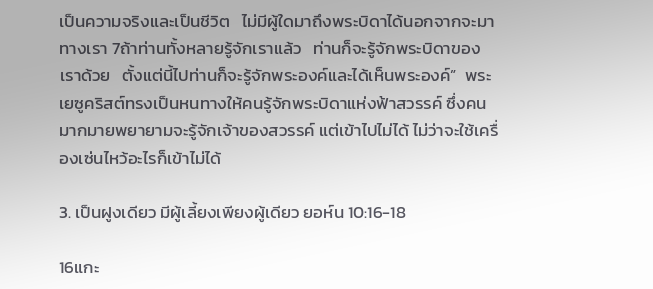เป็นความจริงและเป็นชีวิต   ไม่มีผู้ใดมาถึงพระบิดาได้นอกจากจะมาทางเรา 7ถ้าท่านทั้งหลายรู้จักเราแล้ว   ท่านก็จะรู้จักพระบิดาของเราด้วย   ตั้งแต่นี้ไปท่านก็จะรู้จักพระองค์และได้เห็นพระองค์”  พระเยซูคริสต์ทรงเป็นหนทางให้คนรู้จักพระบิดาแห่งฟ้าสวรรค์ ซึ่งคนมากมายพยายามจะรู้จักเจ้าของสวรรค์ แต่เข้าไปไม่ได้ ไม่ว่าจะใช้เครื่องเซ่นไหว้อะไรก็เข้าไม่ได้

3. เป็นฝูงเดียว มีผู้เลี้ยงเพียงผู้เดียว ยอห์น 10:16-18

16แกะ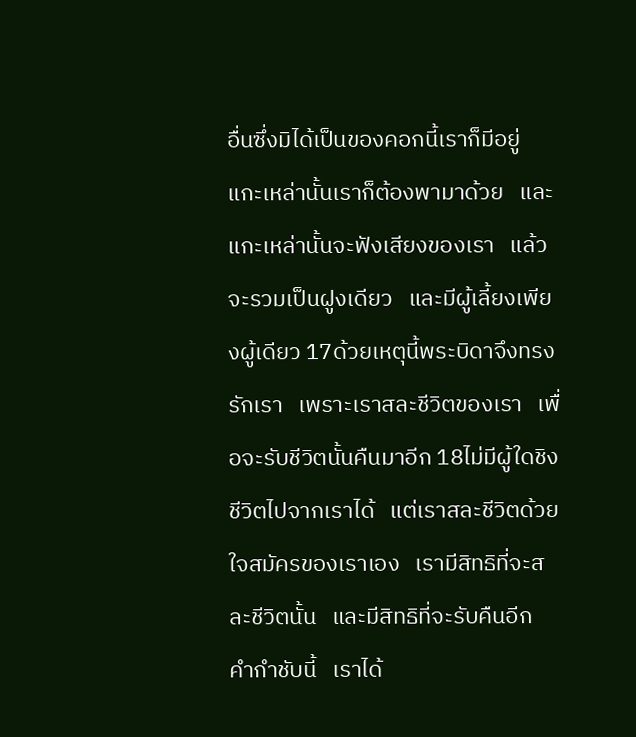อื่นซึ่งมิได้เป็นของคอกนี้เราก็มีอยู่   แกะเหล่านั้นเราก็ต้องพามาด้วย   และแกะเหล่านั้นจะฟังเสียงของเรา   แล้วจะรวมเป็นฝูงเดียว   และมีผู้เลี้ยงเพียงผู้เดียว 17ด้วยเหตุนี้พระบิดาจึงทรงรักเรา   เพราะเราสละชีวิตของเรา   เพื่อจะรับชีวิตนั้นคืนมาอีก 18ไม่มีผู้ใดชิงชีวิตไปจากเราได้   แต่เราสละชีวิตด้วยใจสมัครของเราเอง   เรามีสิทธิที่จะสละชีวิตนั้น   และมีสิทธิที่จะรับคืนอีก   คำกำชับนี้   เราได้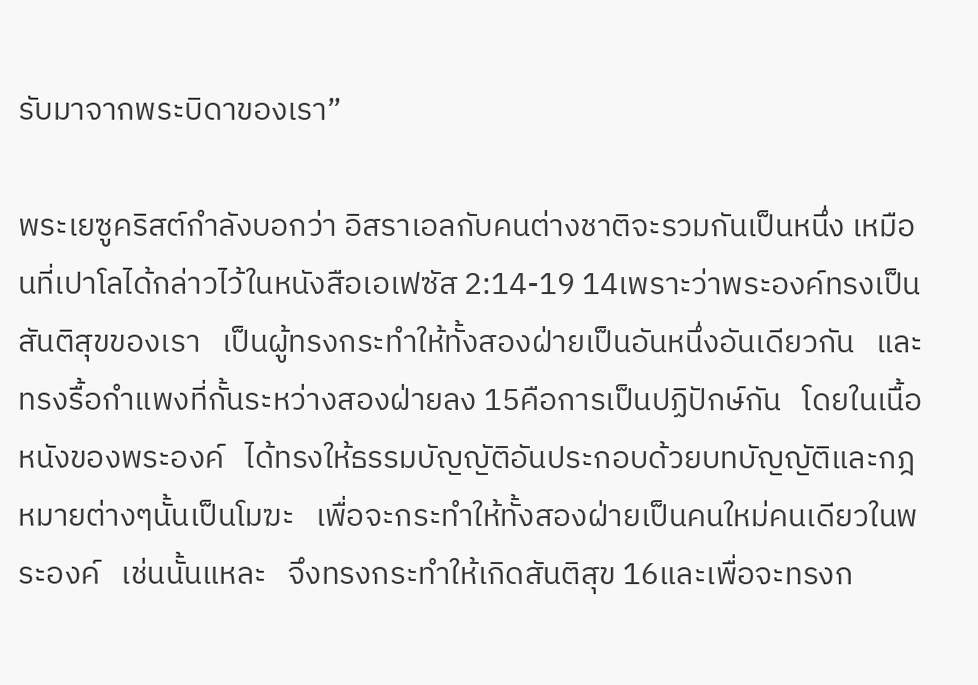รับมาจากพระบิดาของเรา”

พระเยซูคริสต์กำลังบอกว่า อิสราเอลกับคนต่างชาติจะรวมกันเป็นหนึ่ง เหมือนที่เปาโลได้กล่าวไว้ในหนังสือเอเฟซัส 2:14-19 14เพราะว่าพระองค์ทรงเป็นสันติสุขของเรา   เป็นผู้ทรงกระทำให้ทั้งสองฝ่ายเป็นอันหนึ่งอันเดียวกัน   และทรงรื้อกำแพงที่กั้นระหว่างสองฝ่ายลง 15คือการเป็นปฏิปักษ์กัน   โดยในเนื้อหนังของพระองค์   ได้ทรงให้ธรรมบัญญัติอันประกอบด้วยบทบัญญัติและกฎหมายต่างๆนั้นเป็นโมฆะ   เพื่อจะกระทำให้ทั้งสองฝ่ายเป็นคนใหม่คนเดียวในพระองค์   เช่นนั้นแหละ   จึงทรงกระทำให้เกิดสันติสุข 16และเพื่อจะทรงก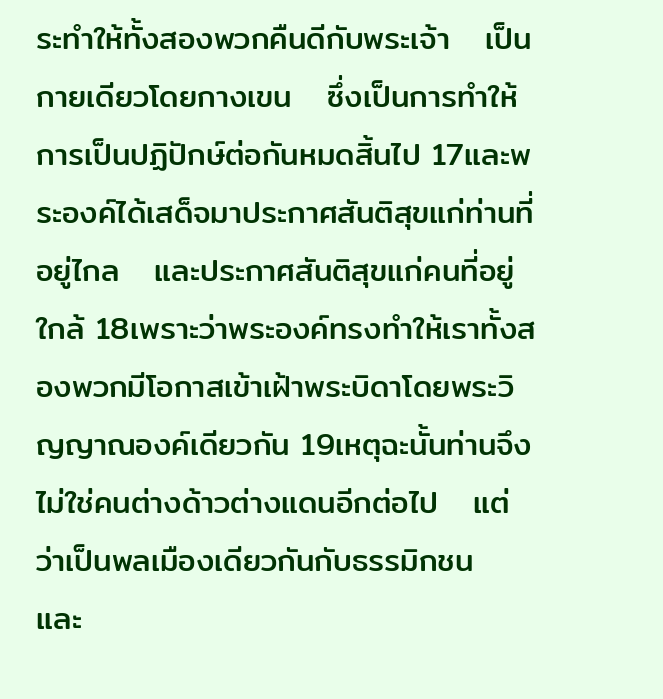ระทำให้ทั้งสองพวกคืนดีกับพระเจ้า   เป็นกายเดียวโดยกางเขน   ซึ่งเป็นการทำให้การเป็นปฏิปักษ์ต่อกันหมดสิ้นไป 17และพระองค์ได้เสด็จมาประกาศสันติสุขแก่ท่านที่อยู่ไกล   และประกาศสันติสุขแก่คนที่อยู่ใกล้ 18เพราะว่าพระองค์ทรงทำให้เราทั้งสองพวกมีโอกาสเข้าเฝ้าพระบิดาโดยพระวิญญาณองค์เดียวกัน 19เหตุฉะนั้นท่านจึงไม่ใช่คนต่างด้าวต่างแดนอีกต่อไป   แต่ว่าเป็นพลเมืองเดียวกันกับธรรมิกชน   และ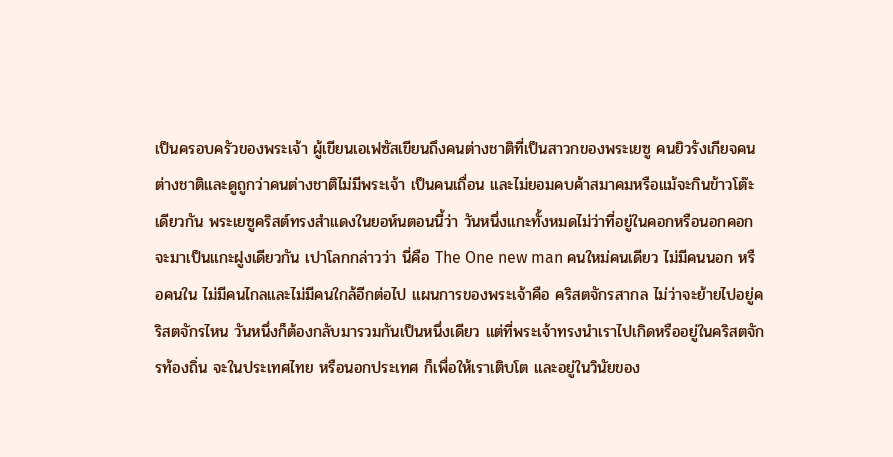เป็นครอบครัวของพระเจ้า ผู้เขียนเอเฟซัสเขียนถึงคนต่างชาติที่เป็นสาวกของพระเยซู คนยิวรังเกียจคนต่างชาติและดูถูกว่าคนต่างชาติไม่มีพระเจ้า เป็นคนเถื่อน และไม่ยอมคบค้าสมาคมหรือแม้จะกินข้าวโต๊ะเดียวกัน พระเยซูคริสต์ทรงสำแดงในยอห์นตอนนี้ว่า วันหนึ่งแกะทั้งหมดไม่ว่าที่อยู่ในคอกหรือนอกคอกจะมาเป็นแกะฝูงเดียวกัน เปาโลกกล่าวว่า นี่คือ The One new man คนใหม่คนเดียว ไม่มีคนนอก หรือคนใน ไม่มีคนไกลและไม่มีคนใกล้อีกต่อไป แผนการของพระเจ้าคือ คริสตจักรสากล ไม่ว่าจะย้ายไปอยู่คริสตจักรไหน วันหนึ่งก็ต้องกลับมารวมกันเป็นหนึ่งเดียว แต่ที่พระเจ้าทรงนำเราไปเกิดหรืออยู่ในคริสตจักรท้องถิ่น จะในประเทศไทย หรือนอกประเทศ ก็เพื่อให้เราเติบโต และอยู่ในวินัยของ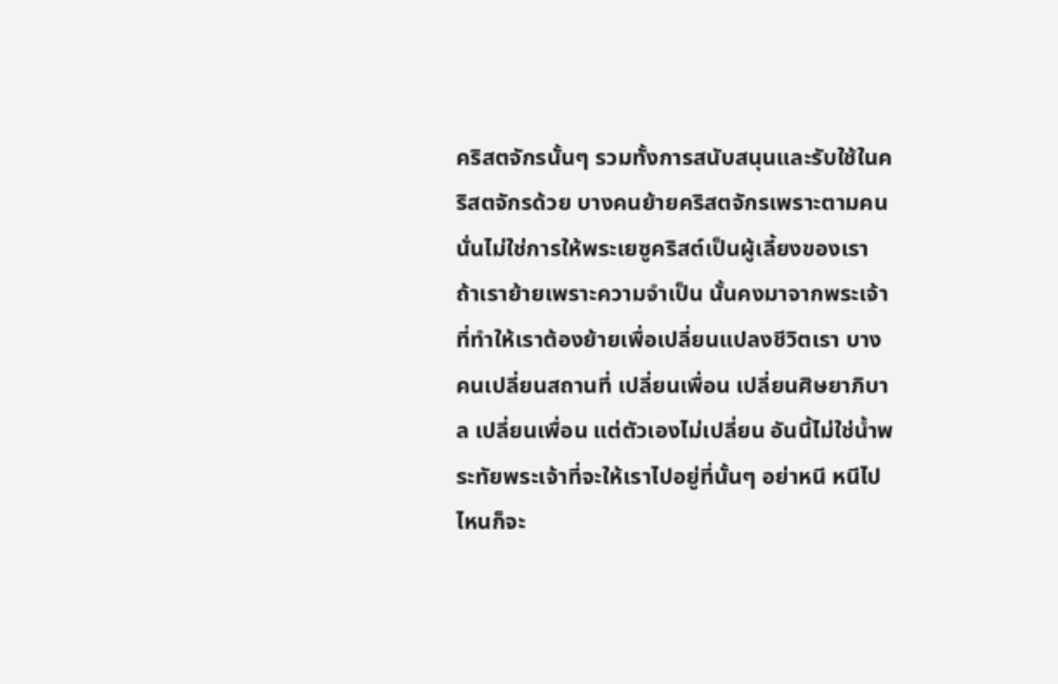คริสตจักรนั้นๆ รวมทั้งการสนับสนุนและรับใช้ในคริสตจักรด้วย บางคนย้ายคริสตจักรเพราะตามคน นั่นไม่ใช่การให้พระเยซูคริสต์เป็นผู้เลี้ยงของเรา ถ้าเราย้ายเพราะความจำเป็น นั้นคงมาจากพระเจ้าที่ทำให้เราต้องย้ายเพื่อเปลี่ยนแปลงชีวิตเรา บางคนเปลี่ยนสถานที่ เปลี่ยนเพื่อน เปลี่ยนศิษยาภิบาล เปลี่ยนเพื่อน แต่ตัวเองไม่เปลี่ยน อันนี้ไม่ใช่น้ำพระทัยพระเจ้าที่จะให้เราไปอยู่ที่นั้นๆ อย่าหนี หนีไปไหนก็จะ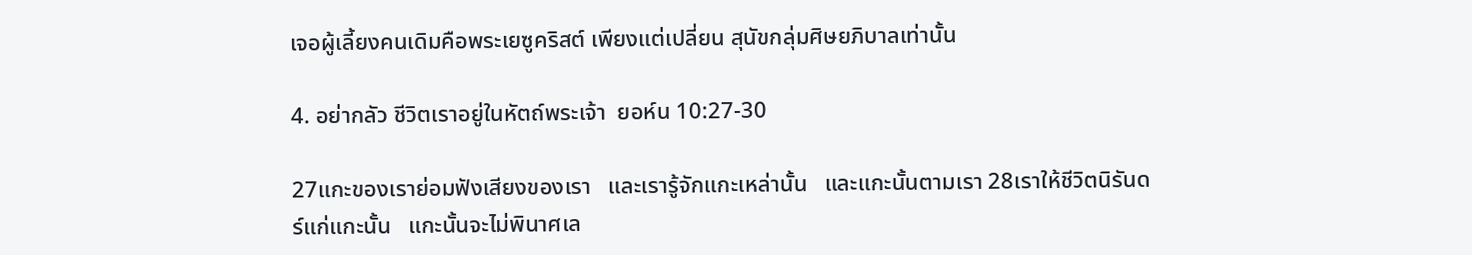เจอผู้เลี้ยงคนเดิมคือพระเยซูคริสต์ เพียงแต่เปลี่ยน สุนัขกลุ่มศิษยภิบาลเท่านั้น

4. อย่ากลัว ชีวิตเราอยู่ในหัตถ์พระเจ้า  ยอห์น 10:27-30

27แกะของเราย่อมฟังเสียงของเรา   และเรารู้จักแกะเหล่านั้น   และแกะนั้นตามเรา 28เราให้ชีวิตนิรันดร์แก่แกะนั้น   แกะนั้นจะไม่พินาศเล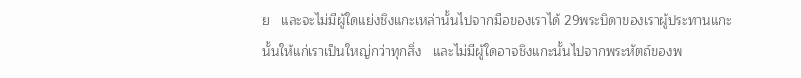ย   และจะไม่มีผู้ใดแย่งชิงแกะเหล่านั้นไปจากมือของเราได้ 29พระบิดาของเราผู้ประทานแกะนั้นให้แก่เราเป็นใหญ่กว่าทุกสิ่ง   และไม่มีผู้ใดอาจชิงแกะนั้นไปจากพระหัตถ์ของพ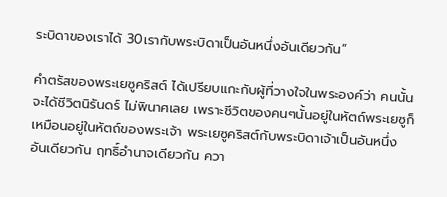ระบิดาของเราได้ 30เรากับพระบิดาเป็นอันหนึ่งอันเดียวกัน”

คำตรัสของพระเยซูคริสต์ ได้เปรียบแกะกับผู้ที่วางใจในพระองค์ว่า คนนั้นจะได้ชีวิตนิรันดร์ ไม่พินาศเลย เพราะชีวิตของคนๆนั้นอยู่ในหัตถ์พระเยซูก็เหมือนอยู่ในหัตถ์ของพระเจ้า พระเยซูคริสต์กับพระบิดาเจ้าเป็นอันหนึ่งอันเดียวกัน ฤทธิ์อำนาจเดียวกัน ควา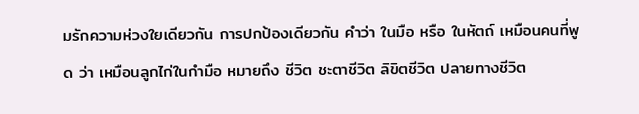มรักความห่วงใยเดียวกัน การปกป้องเดียวกัน คำว่า ในมือ หรือ ในหัตถ์ เหมือนคนที่พูด ว่า เหมือนลูกไก่ในกำมือ หมายถึง ชีวิต ชะตาชีวิต ลิขิตชีวิต ปลายทางชีวิต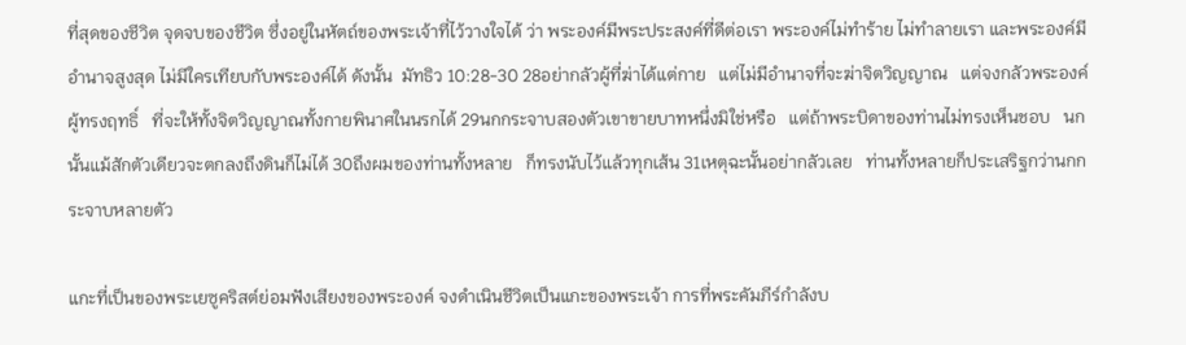ที่สุดของชีวิต จุดจบของชีวิต ซึ่งอยู่ในหัตถ์ของพระเจ้าที่ไว้วางใจได้ ว่า พระองค์มีพระประสงค์ที่ดีต่อเรา พระองค์ไม่ทำร้าย ไม่ทำลายเรา และพระองค์มีอำนาจสูงสุด ไม่มีใครเทียบกับพระองค์ได้ ดังนั้น  มัทธิว 10:28-30 28อย่ากลัวผู้ที่ฆ่าได้แต่กาย   แต่ไม่มีอำนาจที่จะฆ่าจิตวิญญาณ   แต่จงกลัวพระองค์ผู้ทรงฤทธิ์   ที่จะให้ทั้งจิตวิญญาณทั้งกายพินาศในนรกได้ 29นกกระจาบสองตัวเขาขายบาทหนึ่งมิใช่หรือ   แต่ถ้าพระบิดาของท่านไม่ทรงเห็นชอบ   นกนั้นแม้สักตัวเดียวจะตกลงถึงดินก็ไม่ได้ 30ถึงผมของท่านทั้งหลาย   ก็ทรงนับไว้แล้วทุกเส้น 31เหตุฉะนั้นอย่ากลัวเลย   ท่านทั้งหลายก็ประเสริฐกว่านกกระจาบหลายตัว

แกะที่เป็นของพระเยซูคริสต์ย่อมฟังเสียงของพระองค์ จงดำเนินชีวิตเป็นแกะของพระเจ้า การที่พระคัมภีร์กำลังบ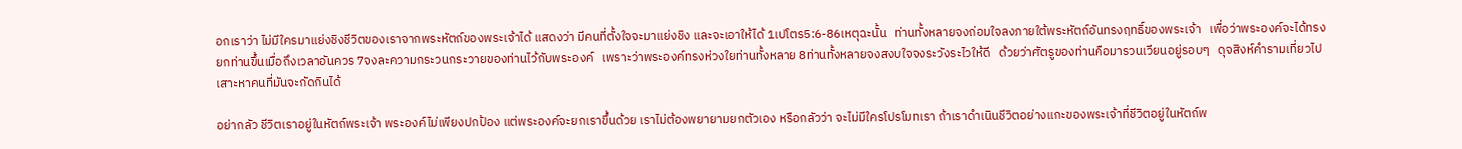อกเราว่า ไม่มีใครมาแย่งชิงชีวิตของเราจากพระหัตถ์ของพระเจ้าได้ แสดงว่า มีคนที่ตั้งใจจะมาแย่งชิง และจะเอาให้ได้ 1เปโตร5:6-86เหตุฉะนั้น   ท่านทั้งหลายจงถ่อมใจลงภายใต้พระหัตถ์อันทรงฤทธิ์ของพระเจ้า   เพื่อว่าพระองค์จะได้ทรงยกท่านขึ้นเมื่อถึงเวลาอันควร 7จงละความกระวนกระวายของท่านไว้กับพระองค์   เพราะว่าพระองค์ทรงห่วงใยท่านทั้งหลาย 8ท่านทั้งหลายจงสงบใจจงระวังระไวให้ดี   ด้วยว่าศัตรูของท่านคือมารวนเวียนอยู่รอบๆ   ดุจสิงห์คำรามเที่ยวไปเสาะหาคนที่มันจะกัดกินได้

อย่ากลัว ชีวิตเราอยู่ในหัตถ์พระเจ้า พระองค์ไม่เพียงปกป้อง แต่พระองค์จะยกเราขึ้นด้วย เราไม่ต้องพยายามยกตัวเอง หรือกลัวว่า จะไม่มีใครโปรโมทเรา ถ้าเราดำเนินชีวิตอย่างแกะของพระเจ้าที่ชีวิตอยู่ในหัตถ์พ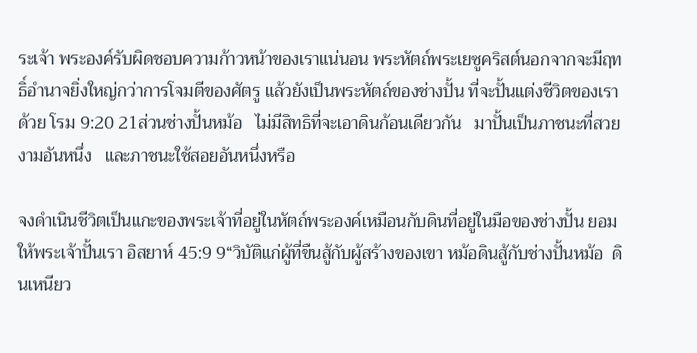ระเจ้า พระองค์รับผิดชอบความก้าวหน้าของเราแน่นอน พระหัตถ์พระเยซูคริสต์นอกจากจะมีฤทธิ์อำนาจยิ่งใหญ่กว่าการโจมตีของศัตรู แล้วยังเป็นพระหัตถ์ของช่างปั้น ที่จะปั้นแต่งชีวิตของเราด้วย โรม 9:20 21ส่วนช่างปั้นหม้อ   ไม่มีสิทธิที่จะเอาดินก้อนเดียวกัน   มาปั้นเป็นภาชนะที่สวยงามอันหนึ่ง   และภาชนะใช้สอยอันหนึ่งหรือ

จงดำเนินชีวิตเป็นแกะของพระเจ้าที่อยู่ในหัตถ์พระองค์เหมือนกับดินที่อยู่ในมือของช่างปั้น ยอมให้พระเจ้าปั้นเรา อิสยาห์ 45:9 9“วิบัติแก่ผู้ที่ขืนสู้กับผู้สร้างของเขา หม้อดินสู้กับช่างปั้นหม้อ  ดินเหนียว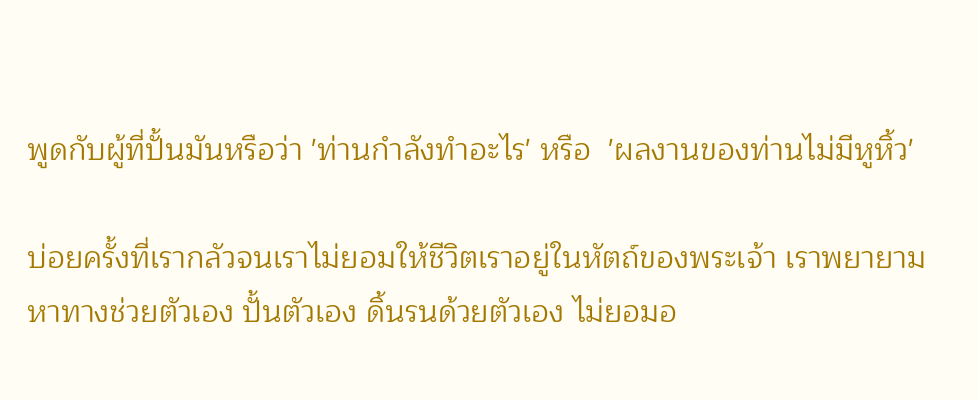พูดกับผู้ที่ปั้นมันหรือว่า 'ท่านกำลังทำอะไร' หรือ  'ผลงานของท่านไม่มีหูหิ้ว'

บ่อยครั้งที่เรากลัวจนเราไม่ยอมให้ชีวิตเราอยู่ในหัตถ์ของพระเจ้า เราพยายามหาทางช่วยตัวเอง ปั้นตัวเอง ดิ้นรนด้วยตัวเอง ไม่ยอมอ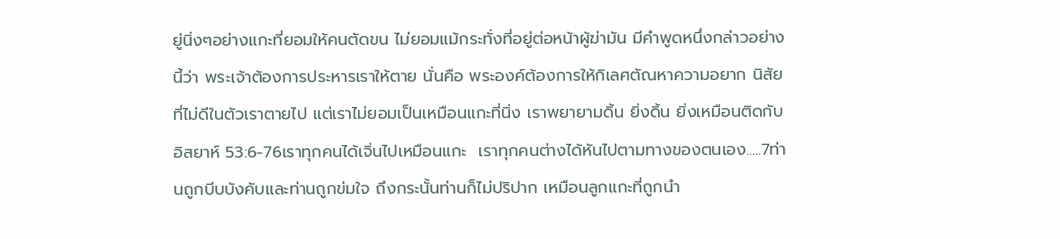ยู่นิ่งๆอย่างแกะที่ยอมให้คนตัดขน ไม่ยอมแม้กระทั่งที่อยู่ต่อหน้าผู้ฆ่ามัน มีคำพูดหนึ่งกล่าวอย่างนี้ว่า พระเจ้าต้องการประหารเราให้ตาย นั่นคือ พระองค์ต้องการให้กิเลศตัณหาความอยาก นิสัยที่ไม่ดีในตัวเราตายไป แต่เราไม่ยอมเป็นเหมือนแกะที่นิ่ง เราพยายามดิ้น ยิ่งดิ้น ยิ่งเหมือนติดกับ อิสยาห์ 53:6-76เราทุกคนได้เจิ่นไปเหมือนแกะ  เราทุกคนต่างได้หันไปตามทางของตนเอง.....7ท่านถูกบีบบังคับและท่านถูกข่มใจ ถึงกระนั้นท่านก็ไม่ปริปาก เหมือนลูกแกะที่ถูกนำ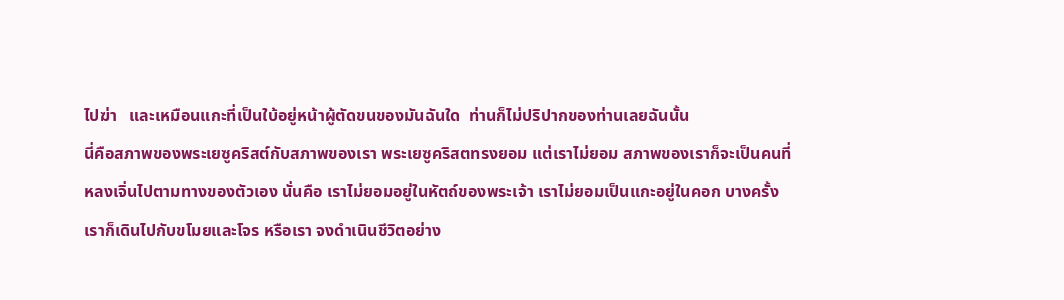ไปฆ่า   และเหมือนแกะที่เป็นใบ้อยู่หน้าผู้ตัดขนของมันฉันใด  ท่านก็ไม่ปริปากของท่านเลยฉันนั้น
นี่คือสภาพของพระเยซูคริสต์กับสภาพของเรา พระเยซูคริสตทรงยอม แต่เราไม่ยอม สภาพของเราก็จะเป็นคนที่หลงเจิ่นไปตามทางของตัวเอง นั่นคือ เราไม่ยอมอยู่ในหัตถ์ของพระเจ้า เราไม่ยอมเป็นแกะอยู่ในคอก บางครั้งเราก็เดินไปกับขโมยและโจร หรือเรา จงดำเนินชีวิตอย่าง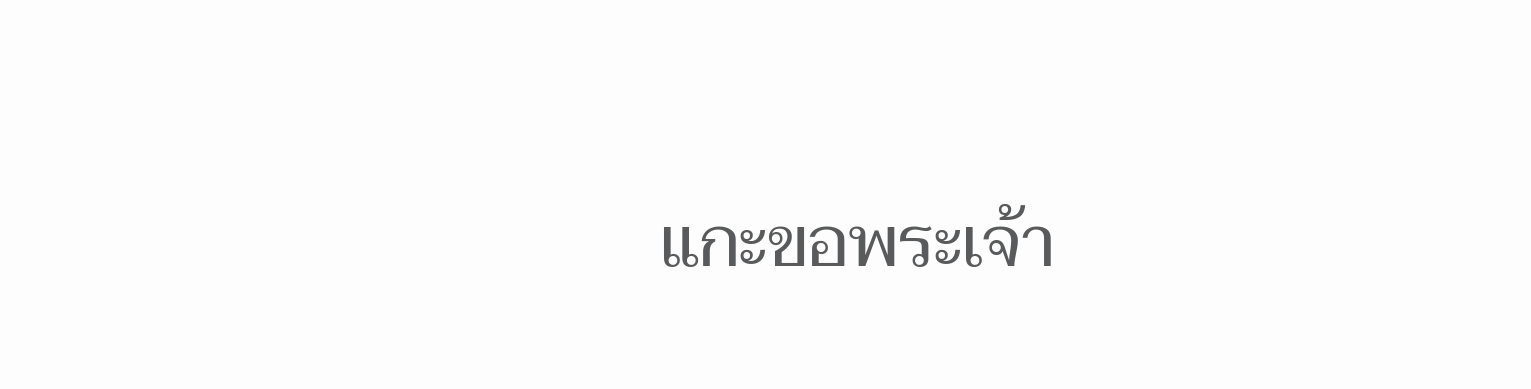แกะขอพระเจ้า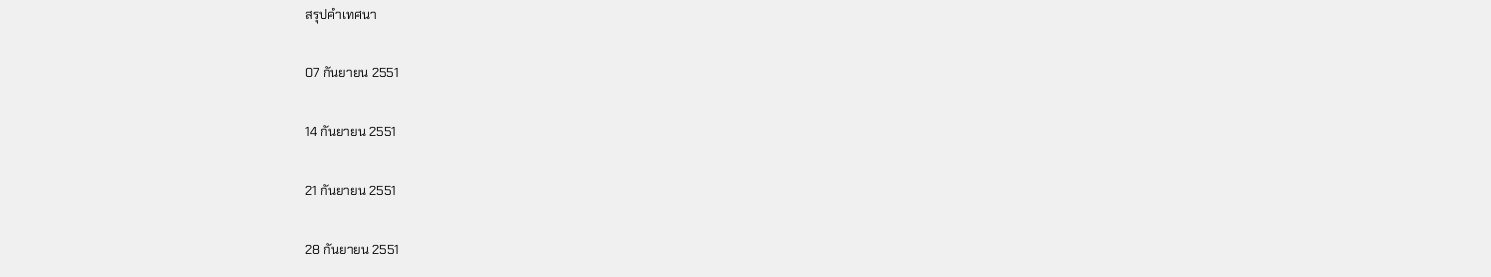สรุปคำเทศนา

07 กันยายน 2551

14 กันยายน 2551

21 กันยายน 2551

28 กันยายน 2551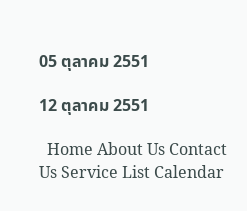05 ตุลาคม 2551

12 ตุลาคม 2551

  Home About Us Contact Us Service List Calendar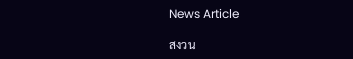News Article

สงวน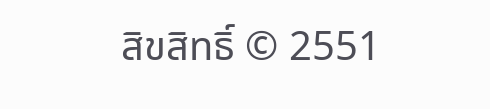สิขสิทธิ์ © 2551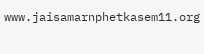www.jaisamarnphetkasem11.org